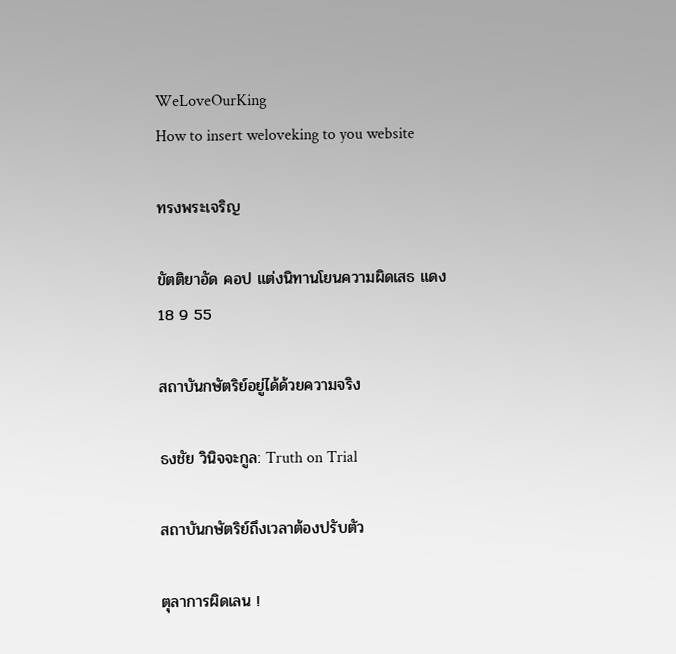WeLoveOurKing
How to insert weloveking to you website

ทรงพระเจริญ

ขัตติยาอัด คอป แต่งนิทานโยนความผิดเสธ แดง 18 9 55

สถาบันกษัตริย์อยู่ได้ด้วยความจริง

ธงชัย วินิจจะกูล: Truth on Trial

สถาบันกษัตริย์ถึงเวลาต้องปรับตัว

ตุลาการผิดเลน !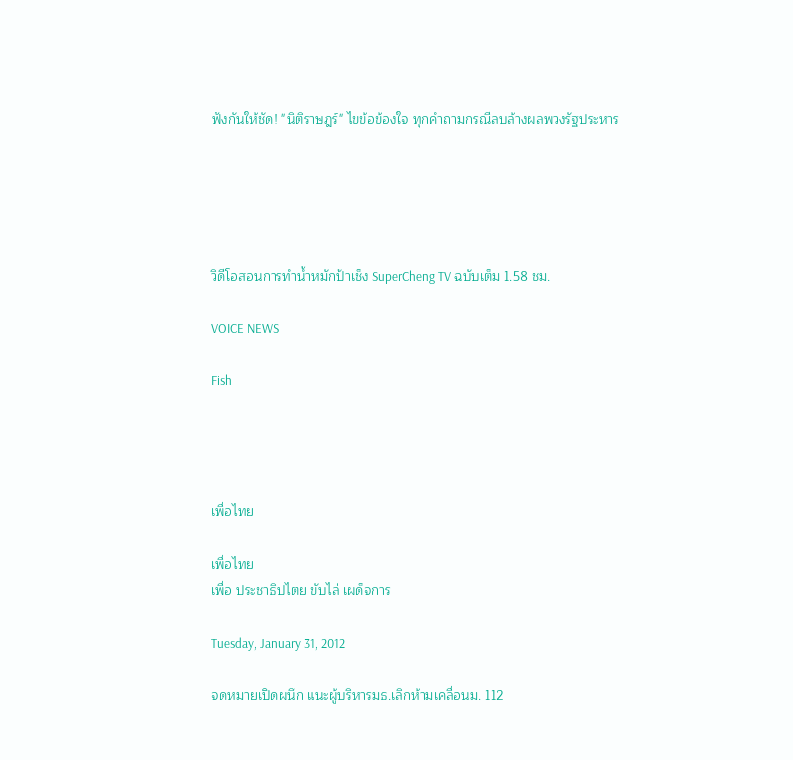ฟังกันให้ชัด! "นิติราษฎร์" ไขข้อข้องใจ ทุกคำถามกรณีลบล้างผลพวงรัฐประหาร





วิดีโอสอนการทำน้ำหมักป้าเช็ง SuperCheng TV ฉบับเต็ม 1.58 ชม.

VOICE NEWS

Fish




เพื่อไทย

เพื่อไทย
เพื่อ ประชาธิปไตย ขับไล่ เผด็จการ

Tuesday, January 31, 2012

จดหมายเปิดผนึก แนะผู้บริหารมธ.เลิกห้ามเคลื่อนม. 112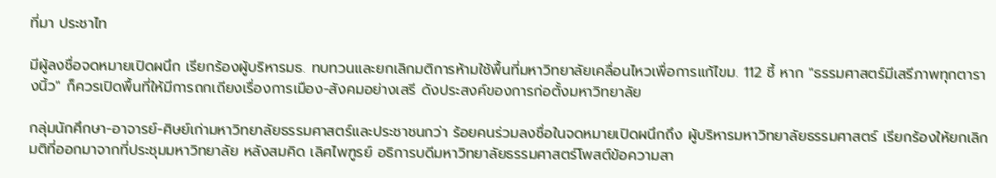ที่มา ประชาไท

มีผู้ลงชื่อจดหมายเปิดผนึก เรียกร้องผู้บริหารมธ. ทบทวนและยกเลิกมติการห้ามใช้พื้นที่มหาวิทยาลัยเคลื่อนไหวเพื่อการแก้ไขม. 112 ชี้ หาก "ธรรมศาสตร์มีเสรีภาพทุกตารางนิ้ว" ก็ควรเปิดพื้นที่ให้มีการถกเถียงเรื่องการเมือง-สังคมอย่างเสรี ดังประสงค์ของการก่อตั้งมหาวิทยาลัย

กลุ่มนักศึกษา-อาจารย์-ศิษย์เก่ามหาวิทยาลัยธรรมศาสตร์และประชาชนกว่า ร้อยคนร่วมลงชื่อในจดหมายเปิดผนึกถึง ผู้บริหารมหาวิทยาลัยธรรมศาสตร์ เรียกร้องให้ยกเลิกมติที่ออกมาจากที่ประชุมมหาวิทยาลัย หลังสมคิด เลิศไพฑูรย์ อธิการบดีมหาวิทยาลัยธรรมศาสตร์โพสต์ข้อความสา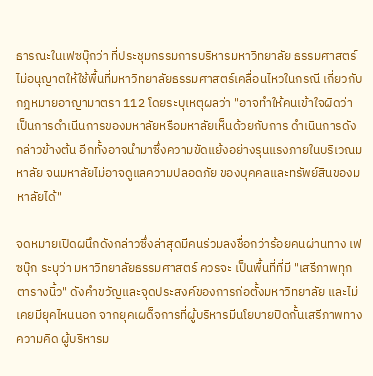ธารณะในเฟซบุ๊กว่า ที่ประชุมกรรมการบริหารมหาวิทยาลัย ธรรมศาสตร์ไม่อนุญาตให้ใช้พื้นที่มหาวิทยาลัยธรรมศาสตร์เคลื่อนไหวในกรณี เกี่ยวกับกฎหมายอาญามาตรา 112 โดยระบุเหตุผลว่า "อาจทำให้คนเข้าใจผิดว่าเป็นการดำเนีนการของมหาลัยหรือมหาลัยเห็นด้วยกับการ ดำเนินการดัง กล่าวข้างต้น อีกทั้งอาจนำมาซึ่งความขัดแย้งอย่างรุนแรงภายในบริเวณมหาลัย จนมหาลัยไม่อาจดูแลความปลอดภัย ของบุคคลและทรัพย์สินของมหาลัยได้"

จดหมายเปิดผนึกดังกล่าวซึ่งล่าสุดมีคนร่วมลงชื่อกว่าร้อยคนผ่านทาง เฟซบุ๊ก ระบุว่า มหาวิทยาลัยธรรมศาสตร์ ควรจะ เป็นพื้นที่ที่มี "เสรีภาพทุกตารางนิ้ว" ดังคำขวัญและจุดประสงค์ของการก่อตั้งมหาวิทยาลัย และไม่เคยมียุคไหนนอก จากยุคเผด็จการที่ผู้บริหารมีนโยบายปิดกั้นเสรีภาพทางความคิด ผู้บริหารม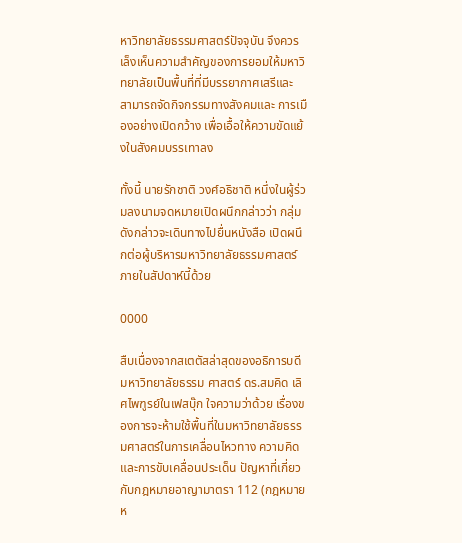หาวิทยาลัยธรรมศาสตร์ปัจจุบัน จึงควร เล็งเห็นความสำคัญของการยอมให้มหาวิทยาลัยเป็นพื้นที่ที่มีบรรยากาศเสรีและ สามารถจัดกิจกรรมทางสังคมและ การเมืองอย่างเปิดกว้าง เพื่อเอื้อให้ความขัดแย้งในสังคมบรรเทาลง

ทั้งนี้ นายรักชาติ วงศ์อธิชาติ หนึ่งในผู้ร่วมลงนามจดหมายเปิดผนึกกล่าวว่า กลุ่มดังกล่าวจะเดินทางไปยื่นหนังสือ เปิดผนึกต่อผู้บริหารมหาวิทยาลัยธรรมศาสตร์ภายในสัปดาห์นี้ด้วย

0000

สืบเนื่องจากสเตตัสล่าสุดของอธิการบดีมหาวิทยาลัยธรรม ศาสตร์ ดร.สมคิด เลิศไพฑูรย์ในเฟสบุ๊ก ใจความว่าด้วย เรื่องของการจะห้ามใช้พื้นที่ในมหาวิทยาลัยธรรมศาสตร์ในการเคลื่อนไหวทาง ความคิดและการขับเคลื่อนประเด็น ปัญหาที่เกี่ยวกับกฎหมายอาญามาตรา 112 (กฎหมายห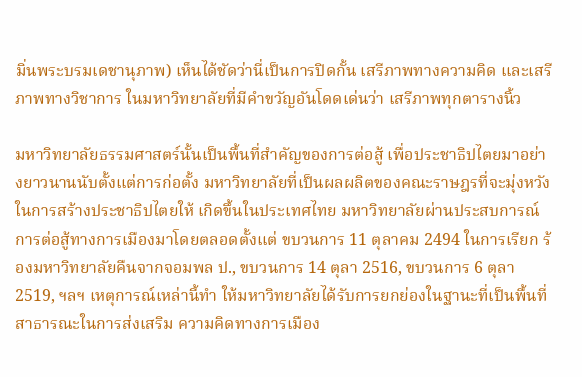มิ่นพระบรมเดชานุภาพ) เห็นได้ชัดว่านี่เป็นการปิดกั้น เสรีภาพทางความคิด และเสรีภาพทางวิชาการ ในมหาวิทยาลัยที่มีคำขวัญอันโดดเด่นว่า เสรีภาพทุกตารางนิ้ว

มหาวิทยาลัยธรรมศาสตร์นั้นเป็นพื้นที่สำคัญของการต่อสู้ เพื่อประชาธิปไตยมาอย่างยาวนานนับตั้งแต่การก่อตั้ง มหาวิทยาลัยที่เป็นผลผลิตของคณะราษฎรที่จะมุ่งหวังในการสร้างประชาธิปไตยให้ เกิดขึ้นในประเทศไทย มหาวิทยาลัยผ่านประสบการณ์การต่อสู้ทางการเมืองมาโดยตลอดตั้งแต่ ขบวนการ 11 ตุลาคม 2494 ในการเรียก ร้องมหาวิทยาลัยคืนจากจอมพล ป., ขบวนการ 14 ตุลา 2516, ขบวนการ 6 ตุลา 2519, ฯลฯ เหตุการณ์เหล่านี้ทำ ให้มหาวิทยาลัยได้รับการยกย่องในฐานะที่เป็นพื้นที่สาธารณะในการส่งเสริม ความคิดทางการเมือง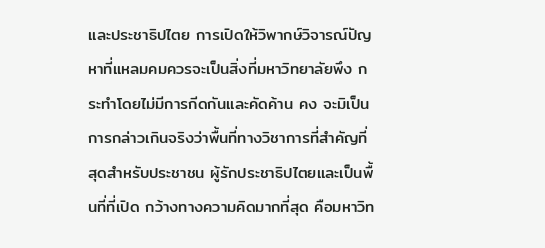และประชาธิปไตย การเปิดให้วิพากษ์วิจารณ์ปัญหาที่แหลมคมควรจะเป็นสิ่งที่มหาวิทยาลัยพึง กระทำโดยไม่มีการกีดกันและคัดค้าน คง จะมิเป็นการกล่าวเกินจริงว่าพื้นที่ทางวิชาการที่สำคัญที่สุดสำหรับประชาชน ผู้รักประชาธิปไตยและเป็นพื้นที่ที่เปิด กว้างทางความคิดมากที่สุด คือมหาวิท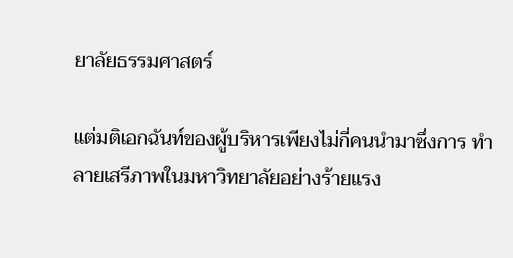ยาลัยธรรมศาสตร์

แต่มติเอกฉันท์ของผู้บริหารเพียงไม่กี่คนนำมาซึ่งการ ทำลายเสรีภาพในมหาวิทยาลัยอย่างร้ายแรง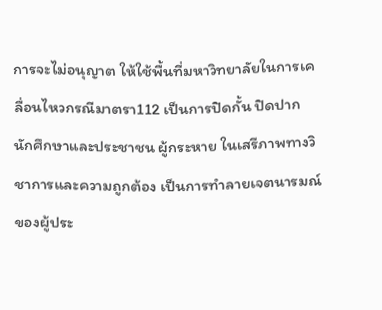การจะไม่อนุญาต ให้ใช้พื้นที่มหาวิทยาลัยในการเคลื่อนไหวกรณีมาตรา112 เป็นการปิดกั้น ปิดปาก นักศึกษาและประชาชน ผู้กระหาย ในเสรีภาพทางวิชาการและความถูกต้อง เป็นการทำลายเจตนารมณ์ของผู้ประ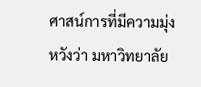ศาสน์การที่มีความมุ่งหวังว่า มหาวิทยาลัย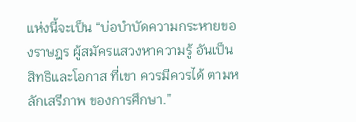แห่งนี้จะเป็น “บ่อบำบัดความกระหายของราษฎร ผู้สมัครแสวงหาความรู้ อันเป็นสิทธิและโอกาส ที่เขา ควรมีควรได้ ตามหลักเสรีภาพ ของการศึกษา.”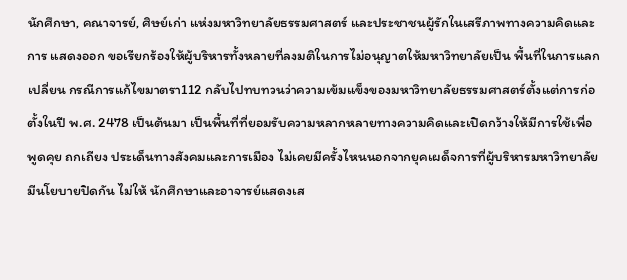นักศึกษา, คณาจารย์, ศิษย์เก่า แห่งมหาวิทยาลัยธรรมศาสตร์ และประชาชนผู้รักในเสรีภาพทางความคิดและการ แสดงออก ขอเรียกร้องให้ผู้บริหารทั้งหลายที่ลงมติในการไม่อนุญาตให้มหาวิทยาลัยเป็น พื้นที่ในการแลกเปลี่ยน กรณีการแก้ไขมาตรา112 กลับไปทบทวนว่าความเข้มแข็งของมหาวิทยาลัยธรรมศาสตร์ตั้งแต่การก่อตั้งในปี พ.ศ. 2478 เป็นต้นมา เป็นพื้นที่ที่ยอมรับความหลากหลายทางความคิดและเปิดกว้างให้มีการใช้เพื่อ พูดคุย ถกเถียง ประเด็นทางสังคมและการเมือง ไม่เคยมีครั้งไหนนอกจากยุคเผด็จการที่ผู้บริหารมหาวิทยาลัยมีนโยบายปิดกัน ไม่ให้ นักศึกษาและอาจารย์แสดงเส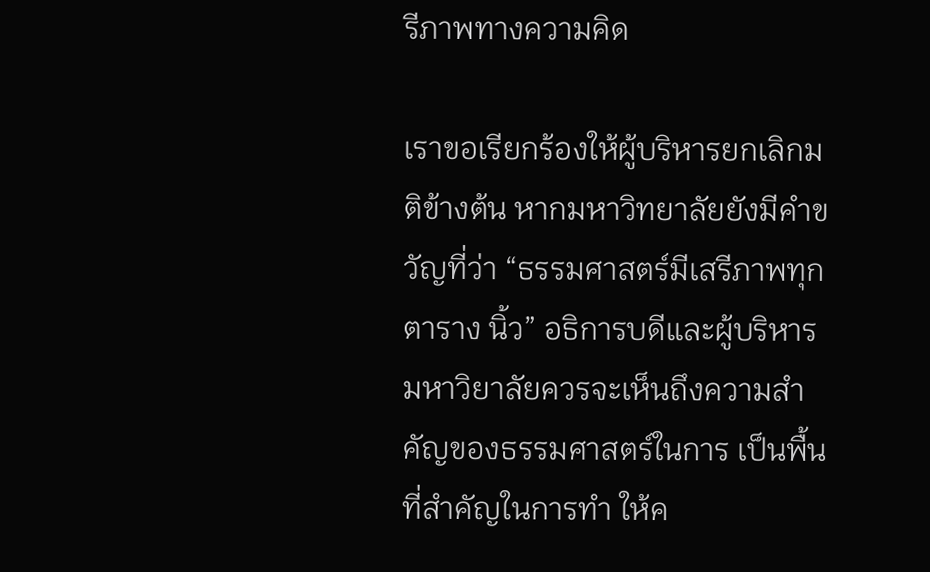รีภาพทางความคิด

เราขอเรียกร้องให้ผู้บริหารยกเลิกมติข้างต้น หากมหาวิทยาลัยยังมีคำขวัญที่ว่า “ธรรมศาสตร์มีเสรีภาพทุกตาราง นิ้ว” อธิการบดีและผู้บริหารมหาวิยาลัยควรจะเห็นถึงความสำคัญของธรรมศาสตร์ในการ เป็นพื้นที่สำคัญในการทำ ให้ค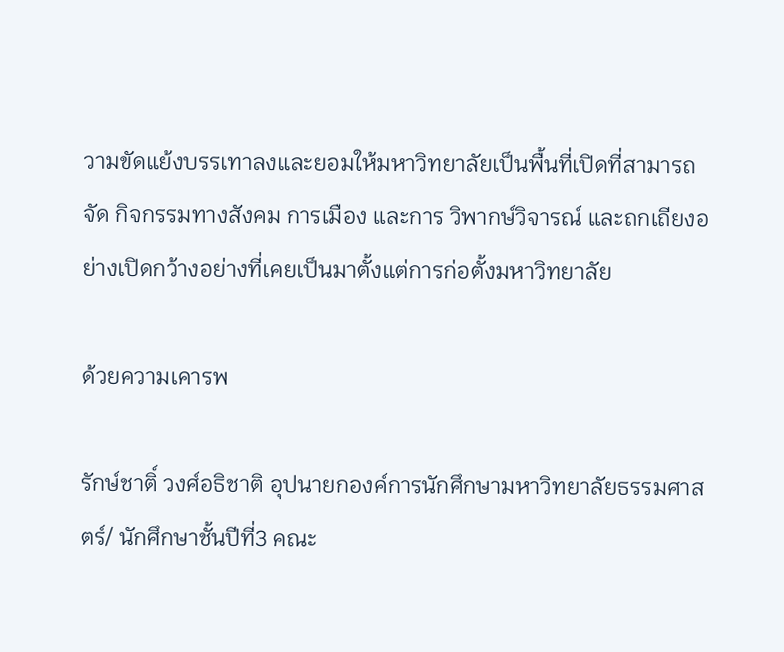วามขัดแย้งบรรเทาลงและยอมให้มหาวิทยาลัยเป็นพื้นที่เปิดที่สามารถจัด กิจกรรมทางสังคม การเมือง และการ วิพากษ์วิจารณ์ และถกเถียงอย่างเปิดกว้างอย่างที่เคยเป็นมาตั้งแต่การก่อตั้งมหาวิทยาลัย

ด้วยความเคารพ

รักษ์ชาติ์ วงศ์อธิชาติ อุปนายกองค์การนักศึกษามหาวิทยาลัยธรรมศาสตร์/ นักศึกษาชั้นปีที่3 คณะ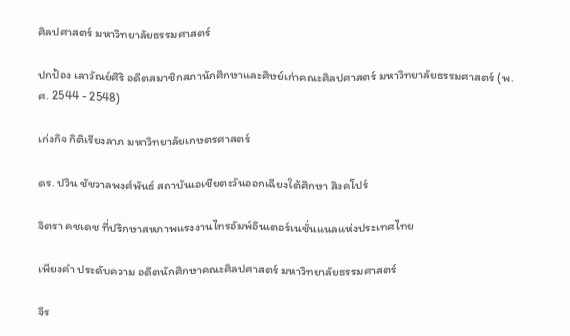ศิลปศาสตร์ มหาวิทยาลัยธรรมศาสตร์

ปกป้อง เลาวัณย์ศิริ อดีตสมาชิกสภานักศึกษาและศิษย์เก่าคณะศิลปศาสตร์ มหาวิทยาลัยธรรมศาสตร์ (พ.ศ. 2544 - 2548)

เก่งกิจ กิติเรียงลาภ มหาวิทยาลัยเกษตรศาสตร์

ดร. ปวิน ชัชวาลพงศ์พันธ์ สถาบันเอเชียตะวันออกเฉียงใต้ศึกษา สิงคโปร์

จิตรา คชเดช ที่ปรึกษาสหภาพแรงงานไทรอัมพ์อินเตอร์เนชั่นแนลแห่งประเทศไทย

เพียงคำ ประดับความ อดีตนักศึกษาคณะศิลปศาสตร์ มหาวิทยาลัยธรรมศาสตร์

จีร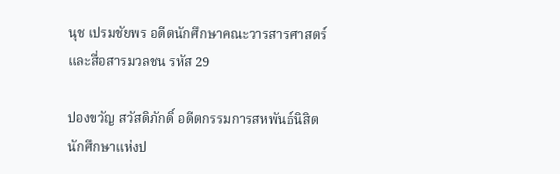นุช เปรมชัยพร อดีตนักศึกษาคณะวารสารศาสตร์และสื่อสารมวลชน รหัส 29

ปองขวัญ สวัสดิภักดิ์ อดีตกรรมการสหพันธ์นิสิตนักศึกษาแห่งป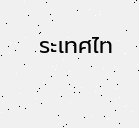ระเทศไท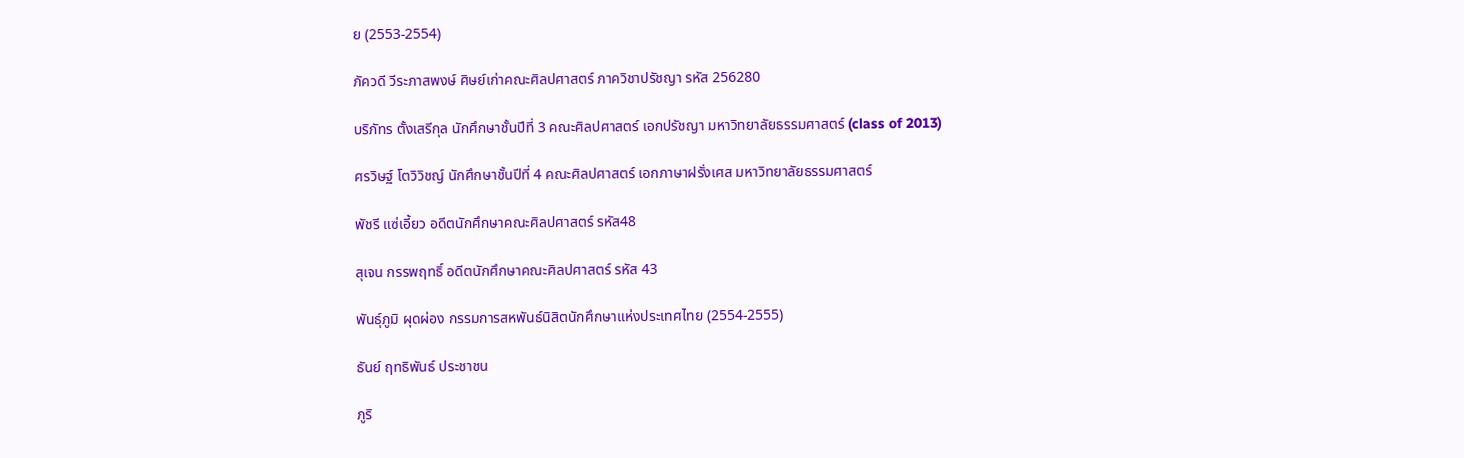ย (2553-2554)

ภัควดี วีระภาสพงษ์ ศิษย์เก่าคณะศิลปศาสตร์ ภาควิชาปรัชญา รหัส 256280

บริภัทร ตั้งเสรีกุล นักศึกษาชั้นปีที่ 3 คณะศิลปศาสตร์ เอกปรัชญา มหาวิทยาลัยธรรมศาสตร์ (class of 2013)

ศรวิษฐ์ โตวิวิชญ์ นักศึกษาชั้นปีที่ 4 คณะศิลปศาสตร์ เอกภาษาฝรั่งเศส มหาวิทยาลัยธรรมศาสตร์

พัชรี แซ่เอี้ยว อดีตนักศึกษาคณะศิลปศาสตร์ รหัส48

สุเจน กรรพฤทธิ์ อดีตนักศึกษาคณะศิลปศาสตร์ รหัส 43

พันธุ์ภูมิ ผุดผ่อง กรรมการสหพันธ์นิสิตนักศึกษาแห่งประเทศไทย (2554-2555)

ธันย์ ฤทธิพันธ์ ประชาชน

ภูริ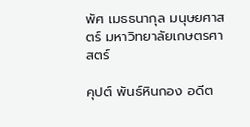พัศ เมธธนากุล มนุษยศาสตร์ มหาวิทยาลัยเกษตรศาสตร์

คุปต์ พันธ์หินกอง อดีต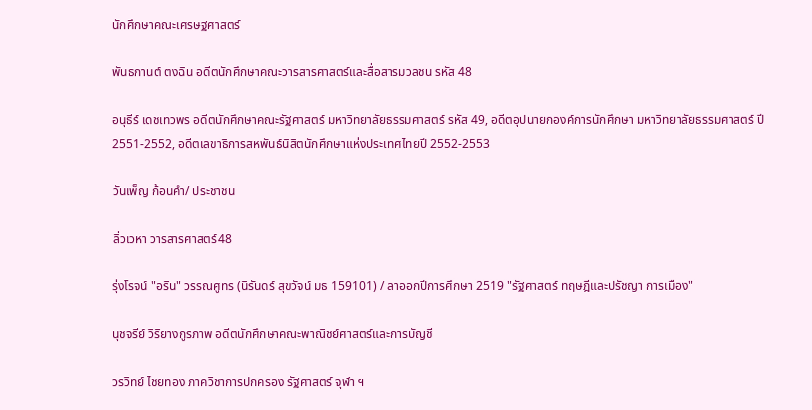นักศึกษาคณะเศรษฐศาสตร์

พันธกานต์ ตงฉิน อดีตนักศึกษาคณะวารสารศาสตร์และสื่อสารมวลชน รหัส 48

อนุธีร์ เดชเทวพร อดีตนักศึกษาคณะรัฐศาสตร์ มหาวิทยาลัยธรรมศาสตร์ รหัส 49, อดีตอุปนายกองค์การนักศึกษา มหาวิทยาลัยธรรมศาสตร์ ปี 2551-2552, อดีตเลขาธิการสหพันธ์นิสิตนักศึกษาแห่งประเทศไทยปี 2552-2553

วันเพ็ญ ก้อนคำ/ ประชาชน

ลิ่วเวหา วารสารศาสตร์48

รุ่งโรจน์ "อริน" วรรณศูทร (นิรันดร์ สุขวัจน์ มธ 159101) / ลาออกปีการศึกษา 2519 "รัฐศาสตร์ ทฤษฎีและปรัชญา การเมือง"

นุชจรีย์ วิริยางกูรภาพ อดีตนักศึกษาคณะพาณิชย์ศาสตร์และการบัญชี

วรวิทย์ ไชยทอง ภาควิชาการปกครอง รัฐศาสตร์ จุฬา ฯ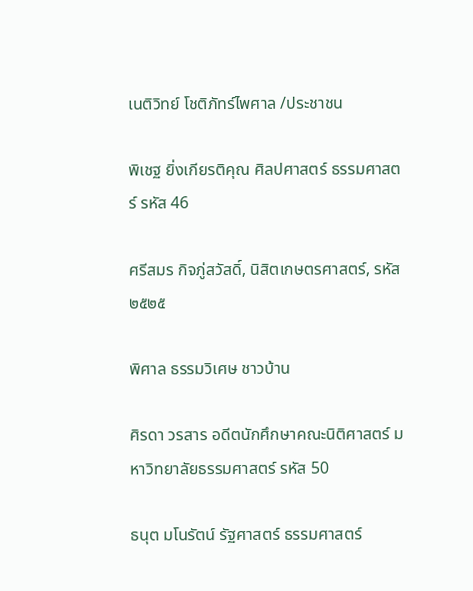เนติวิทย์ โชติภัทร์ไพศาล /ประชาชน

พิเชฐ ยิ่งเกียรติคุณ ศิลปศาสตร์ ธรรมศาสตร์ รหัส 46

ศรีสมร กิจภู่สวัสดิ์, นิสิตเกษตรศาสตร์, รหัส ๒๕๒๕

พิศาล ธรรมวิเศษ ชาวบ้าน

ศิรดา วรสาร อดีตนักศึกษาคณะนิติศาสตร์ มหาวิทยาลัยธรรมศาสตร์ รหัส 50

ธนุต มโนรัตน์ รัฐศาสตร์ ธรรมศาสตร์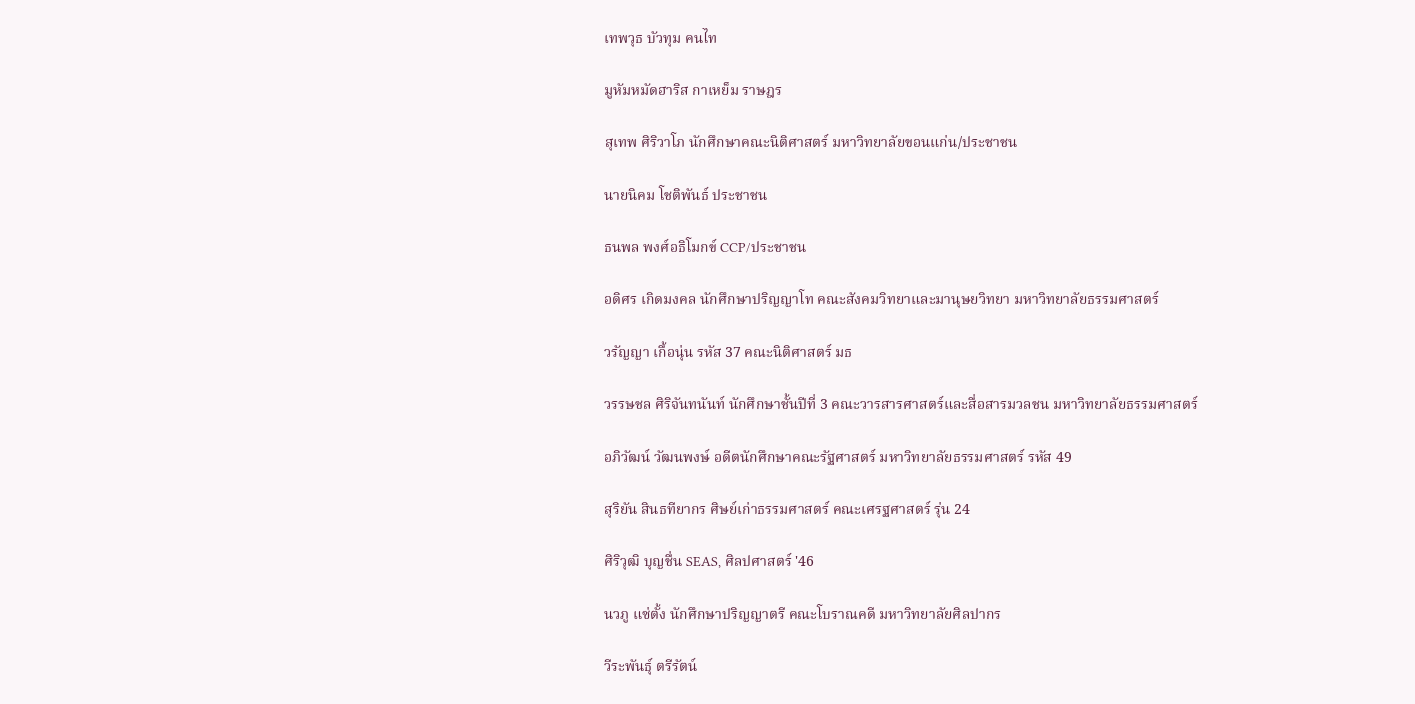เทพวุธ บัวทุม คนไท

มูหัมหมัดฮาริส กาเหย็ม ราษฎร

สุเทพ ศิริวาโภ นักศึกษาคณะนิติศาสตร์ มหาวิทยาลัยขอนแก่น/ประชาชน

นายนิคม โชติพันธ์ ประชาชน

ธนพล พงศ์อธิโมกข์ CCP/ประชาชน

อดิศร เกิดมงคล นักศึกษาปริญญาโท คณะสังคมวิทยาและมานุษยวิทยา มหาวิทยาลัยธรรมศาสตร์

วรัญญา เกื้อนุ่น รหัส 37 คณะนิติศาสตร์ มธ

วรรษชล ศิริจันทนันท์ นักศึกษาชั้นปีที่ 3 คณะวารสารศาสตร์และสื่อสารมวลชน มหาวิทยาลัยธรรมศาสตร์

อภิวัฒน์ วัฒนพงษ์ อดีตนักศึกษาคณะรัฐศาสตร์ มหาวิทยาลัยธรรมศาสตร์ รหัส 49

สุริยัน สินธทียากร ศิษย์เก่าธรรมศาสตร์ คณะเศรฐศาสตร์ รุ่น 24

ศิริวุฒิ บุญชื่น SEAS, ศิลปศาสตร์ '46

นวภู แซ่ตั้ง นักศึกษาปริญญาตรี คณะโบราณคดี มหาวิทยาลัยศิลปากร

วีระพันธุ์ ตรีรัตน์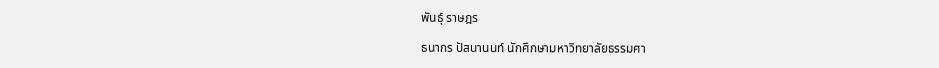พันธุ์ ราษฎร

ธนากร ปัสนานนท์ นักศึกษามหาวิทยาลัยธรรมศา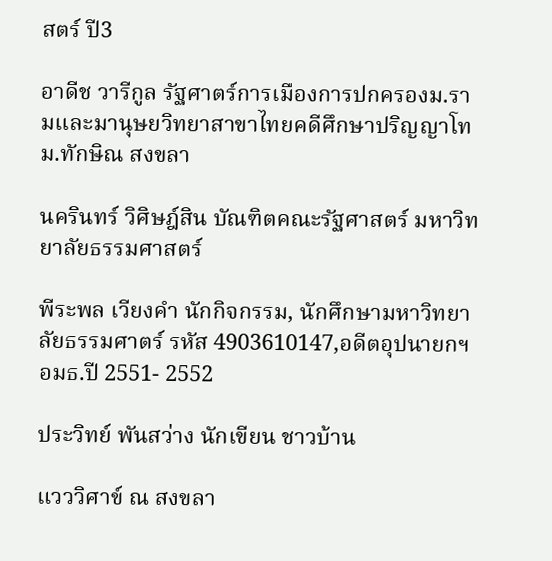สตร์ ปี3

อาดีช วารีกูล รัฐศาตร์การเมืองการปกครองม.รามและมานุษยวิทยาสาขาไทยคดีศึกษาปริญญาโท ม.ทักษิณ สงขลา

นครินทร์ วิศิษฎ์สิน บัณฑิตคณะรัฐศาสตร์ มหาวิทยาลัยธรรมศาสตร์

พีระพล เวียงคำ นักกิจกรรม, นักศึกษามหาวิทยาลัยธรรมศาตร์ รหัส 4903610147,อดีตอุปนายกฯ อมธ.ปี 2551- 2552

ประวิทย์ พันสว่าง นักเขียน ชาวบ้าน

แวววิศาข์ ณ สงขลา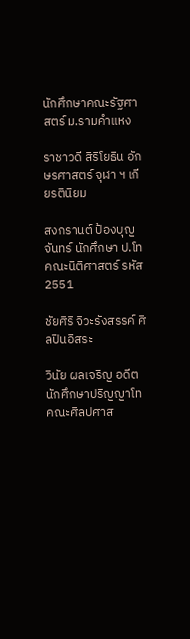นักศึกษาคณะรัฐศาสตร์ ม.รามคำแหง

ราชาวดี สิริโยธิน อักษรศาสตร์ จุฬา ฯ เกียรตินิยม

สงกรานต์ ป้องบุญจันทร์ นักศึกษา ป.โท คณะนิติศาสตร์ รหัส 2551

ชัยศิริ จิวะรังสรรค์ ศิลปินอิสระ

วินัย ผลเจริญ อดีตนักศึกษาปริญญาโทคณะศิลปศาส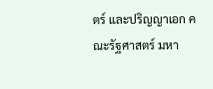ตร์ และปริญญาเอก คณะรัฐศาสตร์ มหา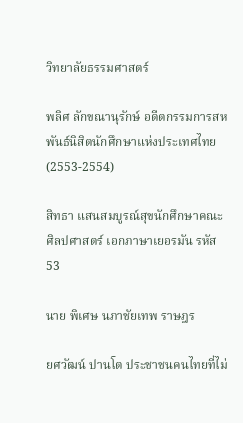วิทยาลัยธรรมศาสตร์

พลิศ ลักขณานุรักษ์ อดีตกรรมการสหพันธ์นิสิตนักศึกษาแห่งประเทศไทย (2553-2554)

สิทธา แสนสมบูรณ์สุขนักศึกษาคณะศิลปศาสตร์ เอกภาษาเยอรมัน รหัส53

นาย พิเศษ นภาชัยเทพ ราษฎร

ยศวัฒน์ ปานโต ประชาชนคนไทยที่ไม่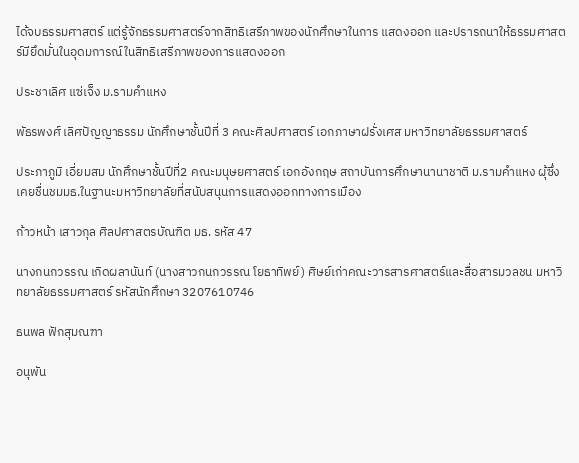ได้จบธรรมศาสตร์ แต่รู้จักธรรมศาสตร์จากสิทธิเสรีภาพของนักศึกษาในการ แสดงออก และปรารถนาให้ธรรมศาสตร์มียึดมั่นในอุดมการณ์ในสิทธิเสรีภาพของการแสดงออก

ประชาเลิศ แซ่เจ็ง ม.รามคำแหง

พัธรพงศ์ เลิศปัญญาธรรม นักศึกษาชั้นปีที่ 3 คณะศิลปศาสตร์ เอกภาษาฝรั่งเศส มหาวิทยาลัยธรรมศาสตร์

ประภาภูมิ เอี่ยมสม นักศึกษาชั้นปีที่2 คณะมนุษยศาสตร์ เอกอังกฤษ สถาบันการศึกษานานาชาติ ม.รามคำแหง ผุ้ซึ่ง เคยชื่นชมมธ.ในฐานะมหาวิทยาลัยที่สนับสนุนการแสดงออกทางการเมือง

ก้าวหน้า เสาวกุล ศิลปศาสตรบัณฑิต มธ. รหัส 47

นางกนกวรรณ เกิดผลานันท์ (นางสาวกนกวรรณ โยธาทิพย์) ศิษย์เก่าคณะวารสารศาสตร์และสื่อสารมวลชน มหาวิทยาลัยธรรมศาสตร์ รหัสนักศึกษา 3207610746

ธนพล ฟักสุมณฑา

อนุพัน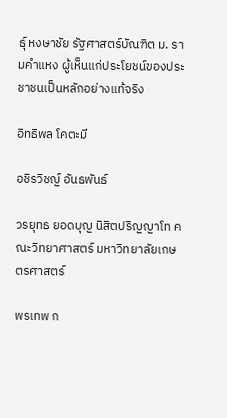ธุ์ หงษาชัย รัฐศาสตร์บัณฑิต ม. รามคำแหง ผู้เห็นแก่ประโยชน์ของประชาชนเป็นหลักอย่างแท้จริง

อิทธิพล โคตะมี

อชิรวิชญ์ อันธพันธ์

วรยุทธ ยอดบุญ นิสิตปริญญาโท คณะวิทยาศาสตร์ มหาวิทยาลัยเกษตรศาสตร์

พรเทพ ก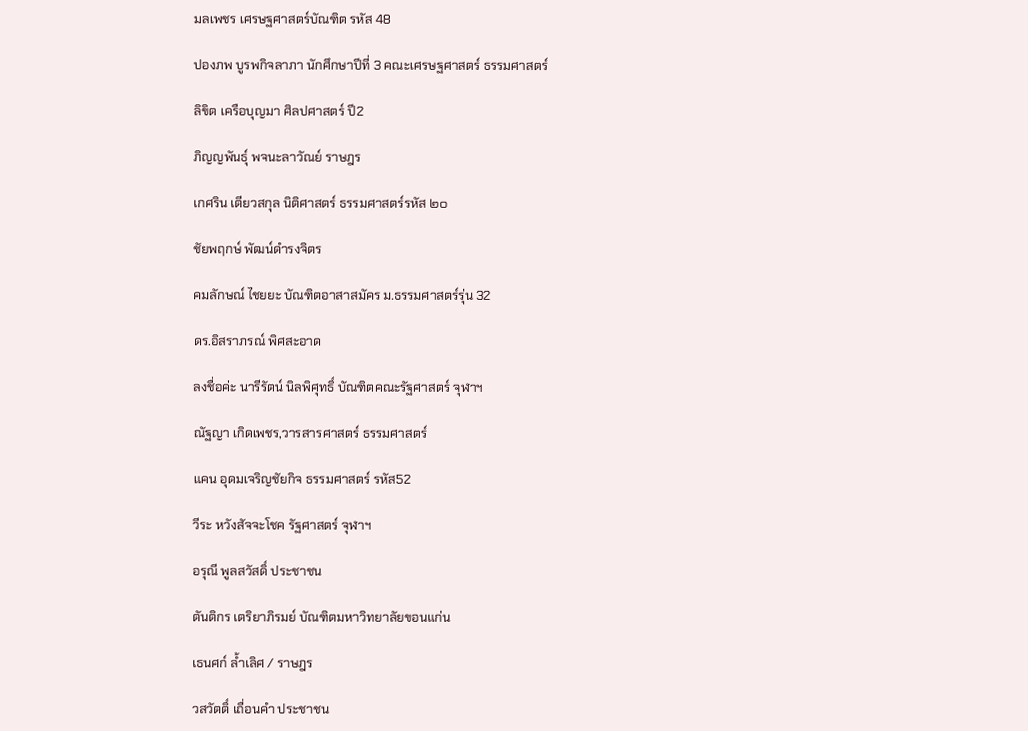มลเพชร เศรษฐศาสตร์บัณฑิต รหัส 48

ปองภพ บูรพกิจลาภา นักศึกษาปีที่ 3 คณะเศรษฐศาสตร์ ธรรมศาสตร์

ลิขิต เครือบุญมา ศิลปศาสตร์ ปี2

ภิญญพันธุ์ พจนะลาวัณย์ ราษฎร

เกศริน เตียวสกุล นิติศาสตร์ ธรรมศาสตร์รหัส ๒๐

ชัยพฤกษ์ พัฒน์ดำรงจิตร

คมลักษณ์ ไชยยะ บัณฑิตอาสาสมัคร ม.ธรรมศาสตร์รุ่น 32

ดร.อิสราภรณ์ พิศสะอาด

ลงชื่อค่ะ นารีรัตน์ นิลพิศุทธิ์ บัณฑิตคณะรัฐศาสตร์ จุฬาฯ

ณัฐญา เกิดเพชร,วารสารศาสตร์ ธรรมศาสตร์

แคน อุดมเจริญชัยกิจ ธรรมศาสตร์ รหัส52

วีระ หวังสัจจะโชค รัฐศาสตร์ จุฬาฯ

อรุณี พูลสวัสดิ์ ประชาชน

ตันติกร เตริยาภิรมย์ บัณฑิตมหาวิทยาลัยขอนแก่น

เธนศก์ ล้ำเลิศ / ราษฎร

วสวัตติ์ เถื่อนคำ ประชาชน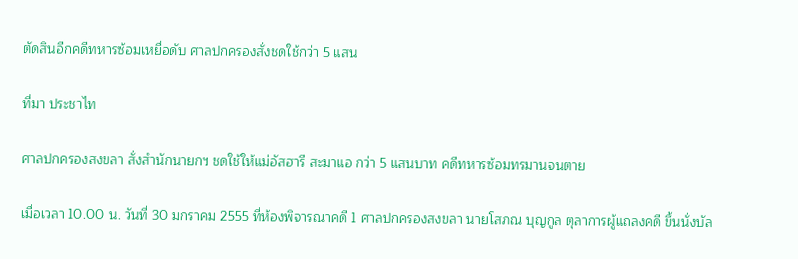ตัดสินอีกคดีทหารซ้อมเหยื่อดับ ศาลปกครองสั่งชดใช้กว่า 5 แสน

ที่มา ประชาไท

ศาลปกครองสงขลา สั่งสำนักนายกฯ ชดใช้ให้แม่อัสฮารี สะมาแอ กว่า 5 แสนบาท คดีทหารซ้อมทรมานจนตาย

เมื่อเวลา 10.00 น. วันที่ 30 มกราคม 2555 ที่ห้องพิจารณาคดี 1 ศาลปกครองสงขลา นายโสภณ บุญกูล ตุลาการผู้แถลงคดี ขึ้นนั่งบัล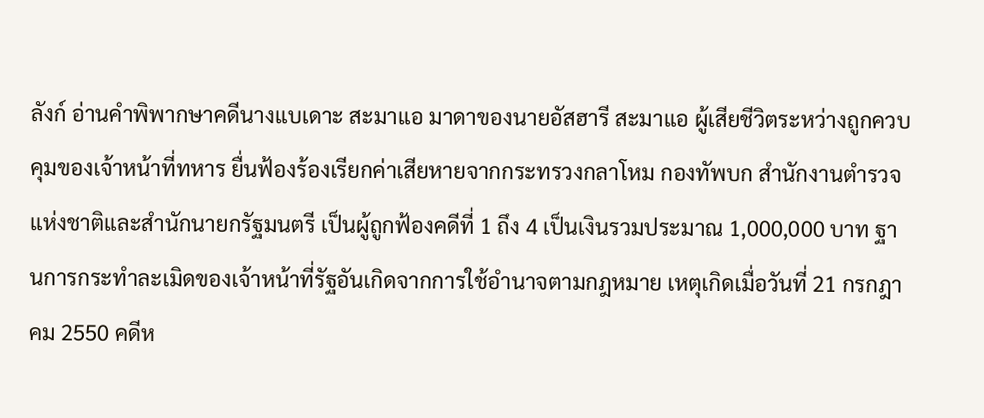ลังก์ อ่านคำพิพากษาคดีนางแบเดาะ สะมาแอ มาดาของนายอัสฮารี สะมาแอ ผู้เสียชีวิตระหว่างถูกควบคุมของเจ้าหน้าที่ทหาร ยื่นฟ้องร้องเรียกค่าเสียหายจากกระทรวงกลาโหม กองทัพบก สำนักงานตำรวจแห่งชาติและสำนักนายกรัฐมนตรี เป็นผู้ถูกฟ้องคดีที่ 1 ถึง 4 เป็นเงินรวมประมาณ 1,000,000 บาท ฐานการกระทำละเมิดของเจ้าหน้าที่รัฐอันเกิดจากการใช้อำนาจตามกฎหมาย เหตุเกิดเมื่อวันที่ 21 กรกฎาคม 2550 คดีห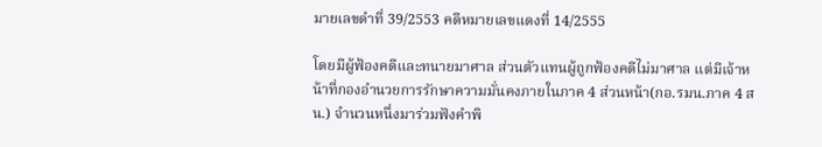มายเลขดำที่ 39/2553 คดีหมายเลขแดงที่ 14/2555

โดยมีผู้ฟ้องคดีและทนายมาศาล ส่วนตัวแทนผู้ถูกฟ้องคดีไม่มาศาล แต่มีเจ้าหน้าที่กองอำนวยการรักษาความมั่นคงภายในภาค 4 ส่วนหน้า(กอ.รมน.ภาค 4 สน.) จำนวนหนึ่งมาร่วมฟังคำพิ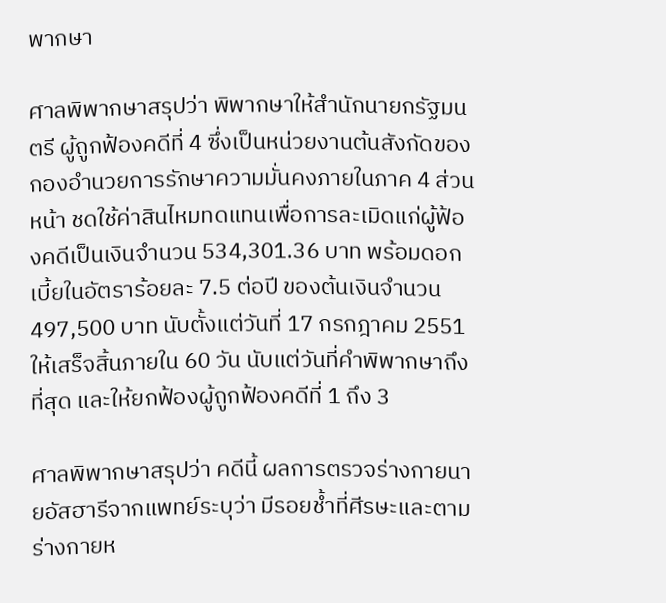พากษา

ศาลพิพากษาสรุปว่า พิพากษาให้สำนักนายกรัฐมนตรี ผู้ถูกฟ้องคดีที่ 4 ซึ่งเป็นหน่วยงานต้นสังกัดของกองอำนวยการรักษาความมั่นคงภายในภาค 4 ส่วนหน้า ชดใช้ค่าสินไหมทดแทนเพื่อการละเมิดแก่ผู้ฟ้องคดีเป็นเงินจำนวน 534,301.36 บาท พร้อมดอกเบี้ยในอัตราร้อยละ 7.5 ต่อปี ของต้นเงินจำนวน 497,500 บาท นับตั้งแต่วันที่ 17 กรกฎาคม 2551 ให้เสร็จสิ้นภายใน 60 วัน นับแต่วันที่คำพิพากษาถึงที่สุด และให้ยกฟ้องผู้ถูกฟ้องคดีที่ 1 ถึง 3

ศาลพิพากษาสรุปว่า คดีนี้ ผลการตรวจร่างกายนายอัสฮารีจากแพทย์ระบุว่า มีรอยช้ำที่ศีรษะและตามร่างกายห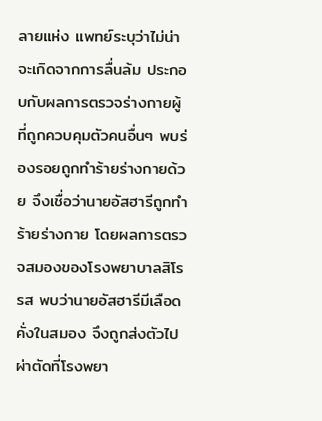ลายแห่ง แพทย์ระบุว่าไม่น่าจะเกิดจากการลื่นล้ม ประกอบกับผลการตรวจร่างกายผู้ที่ถูกควบคุมตัวคนอื่นๆ พบร่องรอยถูกทำร้ายร่างกายด้วย จึงเชื่อว่านายอัสฮารีถูกทำร้ายร่างกาย โดยผลการตรวจสมองของโรงพยาบาลสิโรรส พบว่านายอัสฮารีมีเลือดคั่งในสมอง จึงถูกส่งตัวไปผ่าตัดที่โรงพยา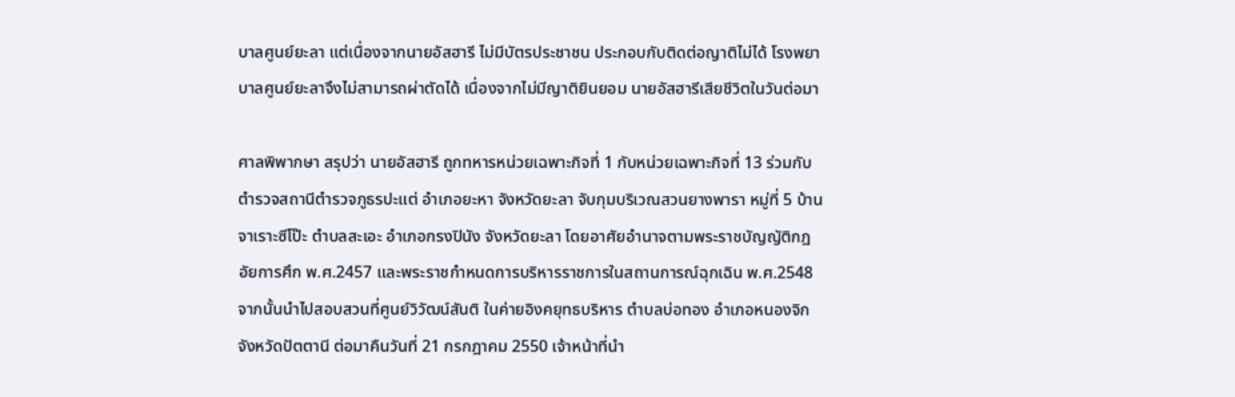บาลศูนย์ยะลา แต่เนื่องจากนายอัสฮารี ไม่มีบัตรประชาชน ประกอบกับติดต่อญาติไม่ได้ โรงพยาบาลศูนย์ยะลาจึงไม่สามารถผ่าตัดได้ เนื่องจากไม่มีญาติยินยอม นายอัสฮารีเสียชีวิตในวันต่อมา

ศาลพิพากษา สรุปว่า นายอัสฮารี ถูกทหารหน่วยเฉพาะกิจที่ 1 กับหน่วยเฉพาะกิจที่ 13 ร่วมกับตำรวจสถานีตำรวจภูธรปะแต่ อำเภอยะหา จังหวัดยะลา จับกุมบริเวณสวนยางพารา หมู่ที่ 5 บ้านจาเราะซีโป๊ะ ตำบลสะเอะ อำเภอกรงปินัง จังหวัดยะลา โดยอาศัยอำนาจตามพระราชบัญญัติกฎอัยการศึก พ.ศ.2457 และพระราชกำหนดการบริหารราชการในสถานการณ์ฉุกเฉิน พ.ศ.2548 จากนั้นนำไปสอบสวนที่ศูนย์วิวัฒน์สันติ ในค่ายอิงคยุทธบริหาร ตำบลบ่อทอง อำเภอหนองจิก จังหวัดปัตตานี ต่อมาคืนวันที่ 21 กรกฎาคม 2550 เจ้าหน้าที่นำ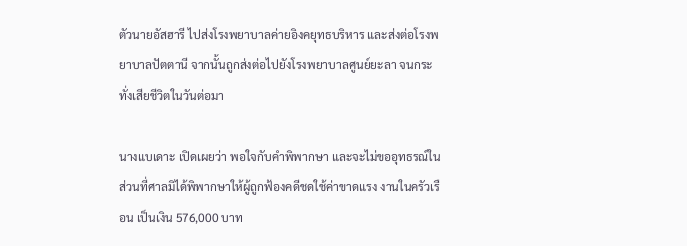ตัวนายอัสฮารี ไปส่งโรงพยาบาลค่ายอิงคยุทธบริหาร และส่งต่อโรงพยาบาลปัตตานี จากนั้นถูกส่งต่อไปยังโรงพยาบาลศูนย์ยะลา จนกระทั่งเสียชีวิตในวันต่อมา

นางแบเดาะ เปิดเผยว่า พอใจกับคำพิพากษา และจะไม่ขออุทธรณ์ในส่วนที่ศาลมิได้พิพากษาให้ผู้ถูกฟ้องคดีชดใช้ค่าขาดแรง งานในครัวเรือน เป็นเงิน 576,000 บาท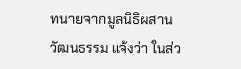ทนายจากมูลนิธิผสานวัฒนธรรม แจ้งว่า ในส่ว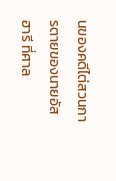นของคดีไต่สวนการตายของนายอัสฮารี ที่ศาล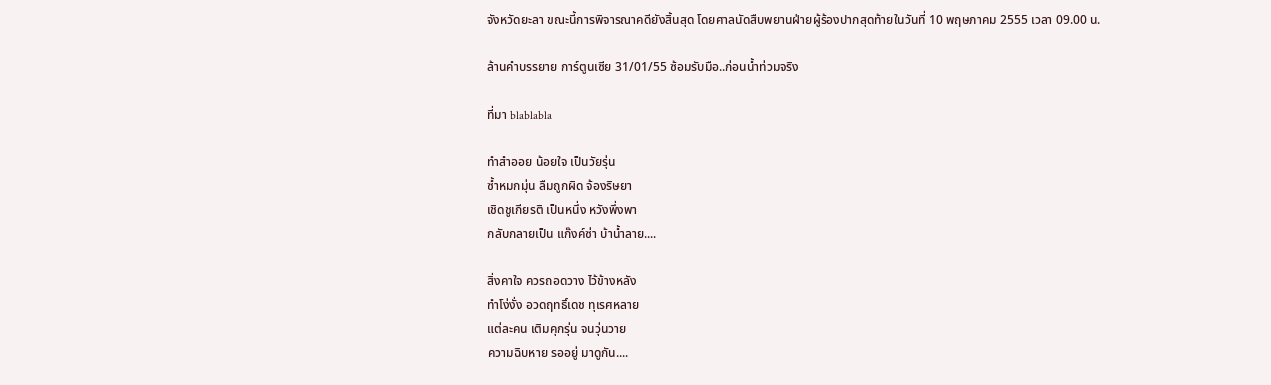จังหวัดยะลา ขณะนี้การพิจารณาคดียังสิ้นสุด โดยศาลนัดสืบพยานฝ่ายผู้ร้องปากสุดท้ายในวันที่ 10 พฤษภาคม 2555 เวลา 09.00 น.

ล้านคำบรรยาย การ์ตูนเซีย 31/01/55 ซ้อมรับมือ..ก่อนน้ำท่วมจริง

ที่มา blablabla

ทำสำออย น้อยใจ เป็นวัยรุ่น
ซ้ำหมกมุ่น ลืมถูกผิด จ้องริษยา
เชิดชูเกียรติ เป็นหนึ่ง หวังพึ่งพา
กลับกลายเป็น แก๊งค์ซ่า บ้าน้ำลาย....

สิ่งคาใจ ควรถอดวาง ไว้ข้างหลัง
ทำโง่งั่ง อวดฤทธิ์เดช ทุเรศหลาย
แต่ละคน เติมคุกรุ่น จนวุ่นวาย
ความฉิบหาย รออยู่ มาดูกัน....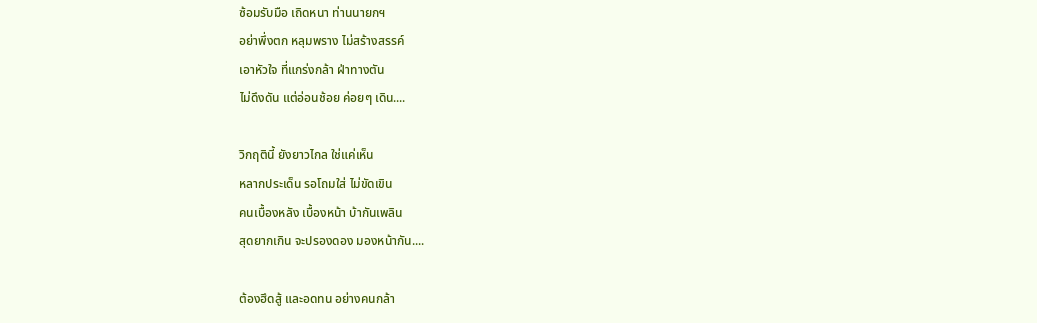ซ้อมรับมือ เถิดหนา ท่านนายกฯ
อย่าพึ่งตก หลุมพราง ไม่สร้างสรรค์
เอาหัวใจ ที่แกร่งกล้า ฝ่าทางตัน
ไม่ดึงดัน แต่อ่อนช้อย ค่อยๆ เดิน....

วิกฤตินี้ ยังยาวไกล ใช่แค่เห็น
หลากประเด็น รอโถมใส่ ไม่ขัดเขิน
คนเบื้องหลัง เบื้องหน้า บ้ากันเพลิน
สุดยากเกิน จะปรองดอง มองหน้ากัน....

ต้องฮึดสู้ และอดทน อย่างคนกล้า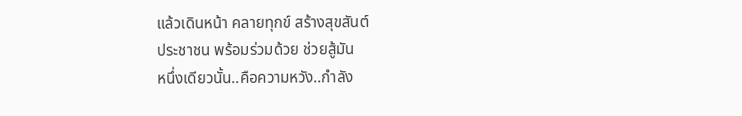แล้วเดินหน้า คลายทุกข์ สร้างสุขสันต์
ประชาชน พร้อมร่วมด้วย ช่วยสู้มัน
หนึ่งเดียวนั้น..คือความหวัง..กำลัง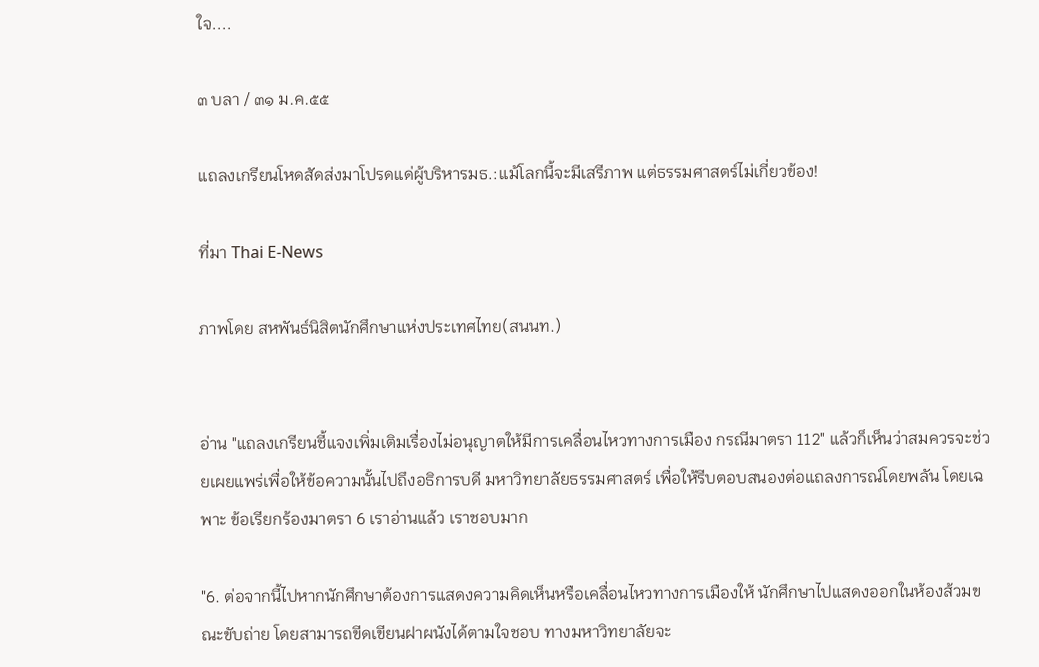ใจ....

๓ บลา / ๓๑ ม.ค.๕๕

แถลงเกรียนโหดสัดส่งมาโปรดแด่ผู้บริหารมธ.:แม้โลกนี้จะมีเสรีภาพ แต่ธรรมศาสตร์ไม่เกี่ยวข้อง!

ที่มา Thai E-News

ภาพโดย สหพันธ์นิสิตนักศึกษาแห่งประเทศไทย(สนนท.)


อ่าน "แถลงเกรียนชี้แจงเพิ่มเติมเรื่องไม่อนุญาตให้มีการเคลื่อนไหวทางการเมือง กรณีมาตรา 112" แล้วก็เห็นว่าสมควรจะช่วยเผยแพร่เพื่อให้ข้อความนั้นไปถึงอธิการบดี มหาวิทยาลัยธรรมศาสตร์ เพื่อให้รีบตอบสนองต่อแถลงการณ์โดยพลัน โดยเฉพาะ ข้อเรียกร้องมาตรา 6 เราอ่านแล้ว เราชอบมาก

"6. ต่อจากนี้ไปหากนักศึกษาต้องการแสดงความคิดเห็นหรือเคลื่อนไหวทางการเมืองให้ นักศึกษาไปแสดงออกในห้องส้วมขณะขับถ่าย โดยสามารถขีดเขียนฝาผนังได้ตามใจชอบ ทางมหาวิทยาลัยจะ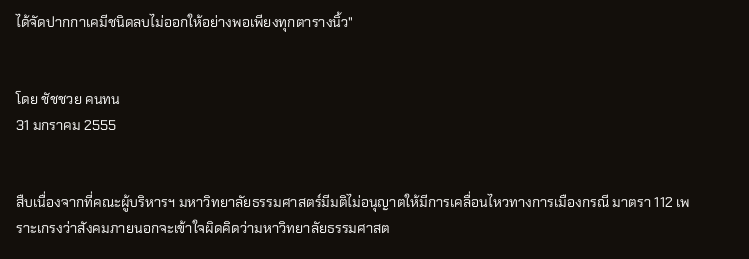ได้จัดปากกาเคมีชนิดลบไม่ออกให้อย่างพอเพียงทุกตารางนิ้ว"


โดย ชัชชวย คนทน
31 มกราคม 2555


สืบเนื่องจากที่คณะผู้บริหารฯ มหาวิทยาลัยธรรมศาสตร์มีมติไม่อนุญาตให้มีการเคลื่อนไหวทางการเมืองกรณี มาตรา 112 เพราะเกรงว่าสังคมภายนอกจะเข้าใจผิดคิดว่ามหาวิทยาลัยธรรมศาสต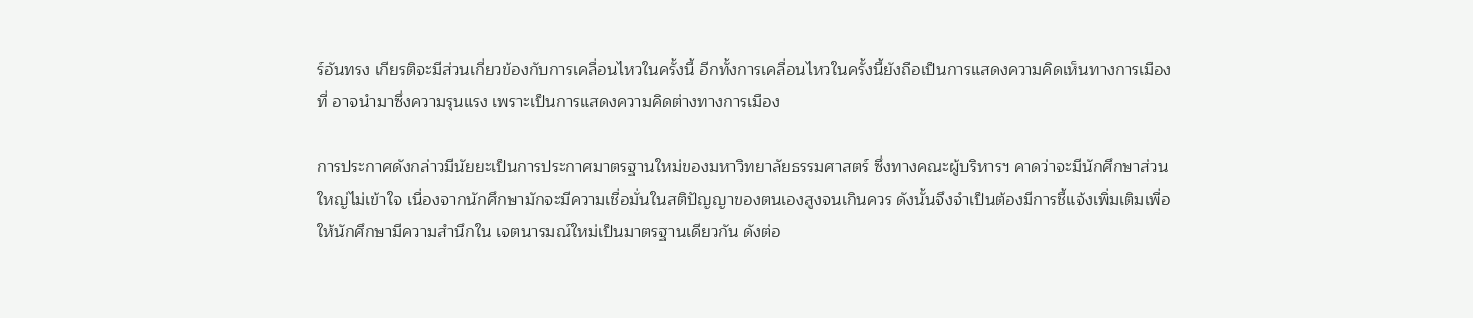ร์อันทรง เกียรติจะมีส่วนเกี่ยวข้องกับการเคลื่อนไหวในครั้งนี้ อีกทั้งการเคลื่อนไหวในครั้งนี้ยังถือเป็นการแสดงความคิดเห็นทางการเมืองที่ อาจนำมาซึ่งความรุนแรง เพราะเป็นการแสดงความคิดต่างทางการเมือง

การประกาศดังกล่าวมีนัยยะเป็นการประกาศมาตรฐานใหม่ของมหาวิทยาลัยธรรมศาสตร์ ซึ่งทางคณะผู้บริหารฯ คาดว่าจะมีนักศึกษาส่วนใหญ่ไม่เข้าใจ เนื่องจากนักศึกษามักจะมีความเชื่อมั่นในสติปัญญาของตนเองสูงจนเกินควร ดังนั้นจึงจำเป็นต้องมีการชี้แจ้งเพิ่มเติมเพื่อให้นักศึกษามีความสำนึกใน เจตนารมณ์ใหม่เป็นมาตรฐานเดียวกัน ดังต่อ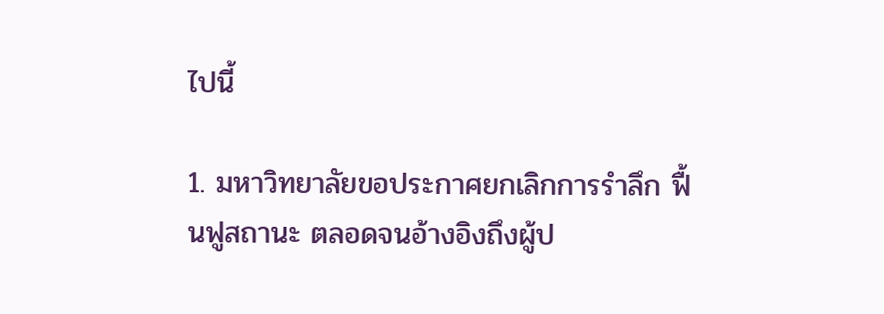ไปนี้

1. มหาวิทยาลัยขอประกาศยกเลิกการรำลึก ฟื้นฟูสถานะ ตลอดจนอ้างอิงถึงผู้ป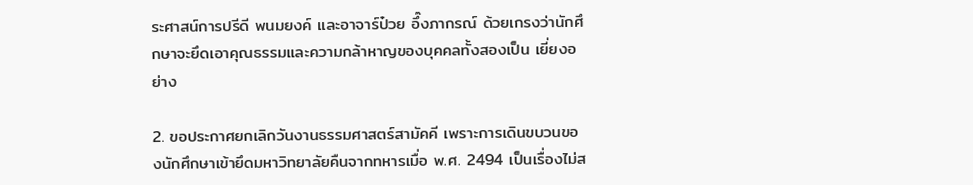ระศาสน์การปรีดี พนมยงค์ และอาจาร์ป๋วย อึ๊งภากรณ์ ด้วยเกรงว่านักศึกษาจะยึดเอาคุณธรรมและความกล้าหาญของบุคคลทั้งสองเป็น เยี่ยงอย่าง

2. ขอประกาศยกเลิกวันงานธรรมศาสตร์สามัคคี เพราะการเดินขบวนของนักศึกษาเข้ายึดมหาวิทยาลัยคืนจากทหารเมื่อ พ.ศ. 2494 เป็นเรื่องไม่ส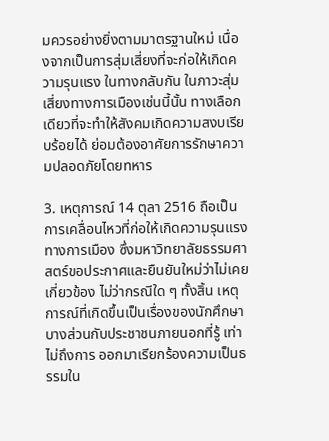มควรอย่างยิ่งตามมาตรฐานใหม่ เนื่องจากเป็นการสุ่มเสี่ยงที่จะก่อให้เกิดความรุนแรง ในทางกลับกัน ในภาวะสุ่มเสี่ยงทางการเมืองเช่นนี้นั้น ทางเลือกเดียวที่จะทำให้สังคมเกิดความสงบเรียบร้อยได้ ย่อมต้องอาศัยการรักษาความปลอดภัยโดยทหาร

3. เหตุการณ์ 14 ตุลา 2516 ถือเป็นการเคลื่อนไหวที่ก่อให้เกิดความรุนแรงทางการเมือง ซึ่งมหาวิทยาลัยธรรมศาสตร์ขอประกาศและยืนยันใหม่ว่าไม่เคยเกี่ยวข้อง ไม่ว่ากรณีใด ๆ ทั้งสิ้น เหตุการณ์ที่เกิดขึ้นเป็นเรื่องของนักศึกษาบางส่วนกับประชาชนภายนอกที่รู้ เท่าไม่ถึงการ ออกมาเรียกร้องความเป็นธรรมใน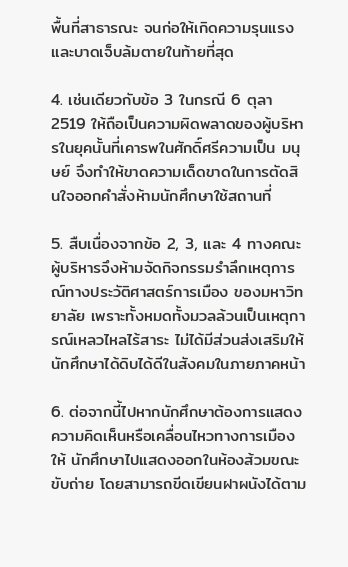พื้นที่สาธารณะ จนก่อให้เกิดความรุนแรง และบาดเจ็บล้มตายในท้ายที่สุด

4. เช่นเดียวกับข้อ 3 ในกรณี 6 ตุลา 2519 ให้ถือเป็นความผิดพลาดของผู้บริหารในยุคนั้นที่เคารพในศักดิ์ศรีความเป็น มนุษย์ จึงทำให้ขาดความเด็ดขาดในการตัดสินใจออกคำสั่งห้ามนักศึกษาใช้สถานที่

5. สืบเนื่องจากข้อ 2, 3, และ 4 ทางคณะผู้บริหารจึงห้ามจัดกิจกรรมรำลึกเหตุการณ์ทางประวัติศาสตร์การเมือง ของมหาวิทยาลัย เพราะทั้งหมดทั้งมวลล้วนเป็นเหตุการณ์เหลวไหลไร้สาระ ไม่ได้มีส่วนส่งเสริมให้นักศึกษาได้ดิบได้ดีในสังคมในภายภาคหน้า

6. ต่อจากนี้ไปหากนักศึกษาต้องการแสดงความคิดเห็นหรือเคลื่อนไหวทางการเมืองให้ นักศึกษาไปแสดงออกในห้องส้วมขณะขับถ่าย โดยสามารถขีดเขียนฝาผนังได้ตาม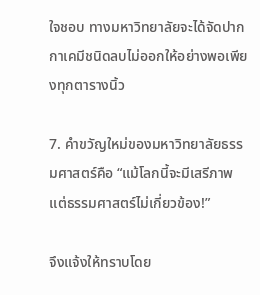ใจชอบ ทางมหาวิทยาลัยจะได้จัดปากกาเคมีชนิดลบไม่ออกให้อย่างพอเพียงทุกตารางนิ้ว

7. คำขวัญใหม่ของมหาวิทยาลัยธรรมศาสตร์คือ “แม้โลกนี้จะมีเสรีภาพ แต่ธรรมศาสตร์ไม่เกี่ยวข้อง!”

จึงแจ้งให้ทราบโดย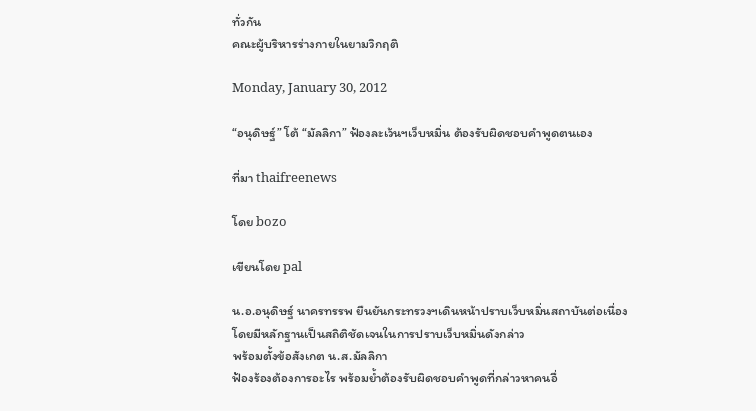ทั่วกัน
คณะผู้บริหารร่างกายในยามวิกฤติ

Monday, January 30, 2012

“อนุดิษฐ์” โต้ “มัลลิกา” ฟ้องละเว้นฯเว็บหมิ่น ต้องรับผิดชอบคำพูดตนเอง

ที่มา thaifreenews

โดย bozo

เขียนโดย pal

น.อ.อนุดิษฐ์ นาครทรรพ ยืนยันกระทรวงฯเดินหน้าปราบเว็บหมิ่นสถาบันต่อเนื่อง
โดยมีหลักฐานเป็นสถิติชัดเจนในการปราบเว็บหมิ่นดังกล่าว
พร้อมตั้งข้อสังเกต น.ส.มัลลิกา
ฟ้องร้องต้องการอะไร พร้อมย้ำต้องรับผิดชอบคำพูดที่กล่าวหาคนอื่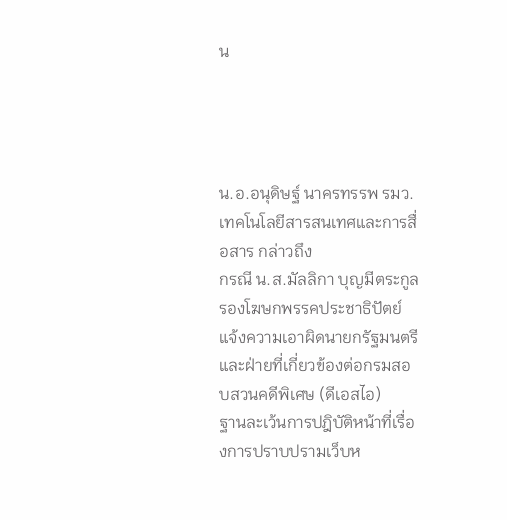น




น.อ.อนุดิษฐ์ นาครทรรพ รมว.เทคโนโลยีสารสนเทศและการสื่อสาร กล่าวถึง
กรณี น.ส.มัลลิกา บุญมีตระกูล รองโฆษกพรรคประชาธิปัตย์ แจ้งความเอาผิดนายกรัฐมนตรี
และฝ่ายที่เกี่ยวข้องต่อกรมสอบสวนคดีพิเศษ (ดีเอสไอ)
ฐานละเว้นการปฎิบัติหน้าที่เรื่องการปราบปรามเว็บห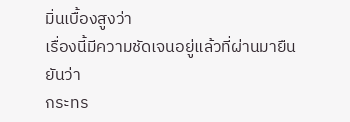มิ่นเบื้องสูงว่า
เรื่องนี้มีความชัดเจนอยู่แล้วที่ผ่านมายืนยันว่า
กระทร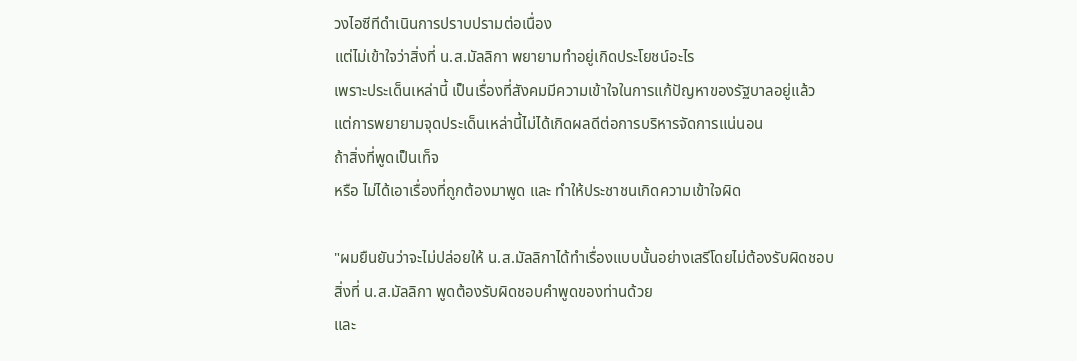วงไอซีทีดำเนินการปราบปรามต่อเนื่อง
แต่ไม่เข้าใจว่าสิ่งที่ น.ส.มัลลิกา พยายามทำอยู่เกิดประโยชน์อะไร
เพราะประเด็นเหล่านี้ เป็นเรื่องที่สังคมมีความเข้าใจในการแก้ปัญหาของรัฐบาลอยู่แล้ว
แต่การพยายามจุดประเด็นเหล่านี้ไม่ได้เกิดผลดีต่อการบริหารจัดการแน่นอน
ถ้าสิ่งที่พูดเป็นเท็จ
หรือ ไม่ได้เอาเรื่องที่ถูกต้องมาพูด และ ทำให้ประชาชนเกิดความเข้าใจผิด

"ผมยืนยันว่าจะไม่ปล่อยให้ น.ส.มัลลิกาได้ทำเรื่องแบบนั้นอย่างเสรีโดยไม่ต้องรับผิดชอบ
สิ่งที่ น.ส.มัลลิกา พูดต้องรับผิดชอบคำพูดของท่านด้วย
และ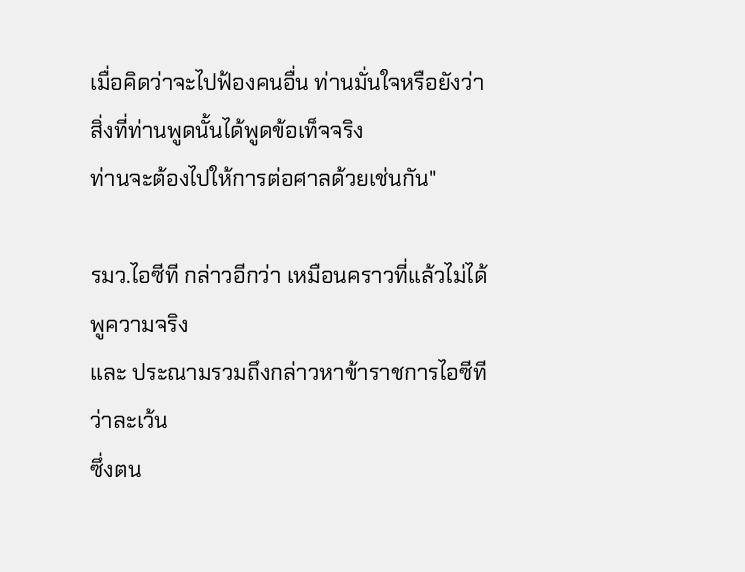เมื่อคิดว่าจะไปฟ้องคนอื่น ท่านมั่นใจหรือยังว่าสิ่งที่ท่านพูดนั้นได้พูดข้อเท็จจริง
ท่านจะต้องไปให้การต่อศาลด้วยเช่นกัน"

รมว.ไอซีที กล่าวอีกว่า เหมือนคราวที่แล้วไม่ได้พูความจริง
และ ประณามรวมถึงกล่าวหาข้าราชการไอซีทีว่าละเว้น
ซึ่งตน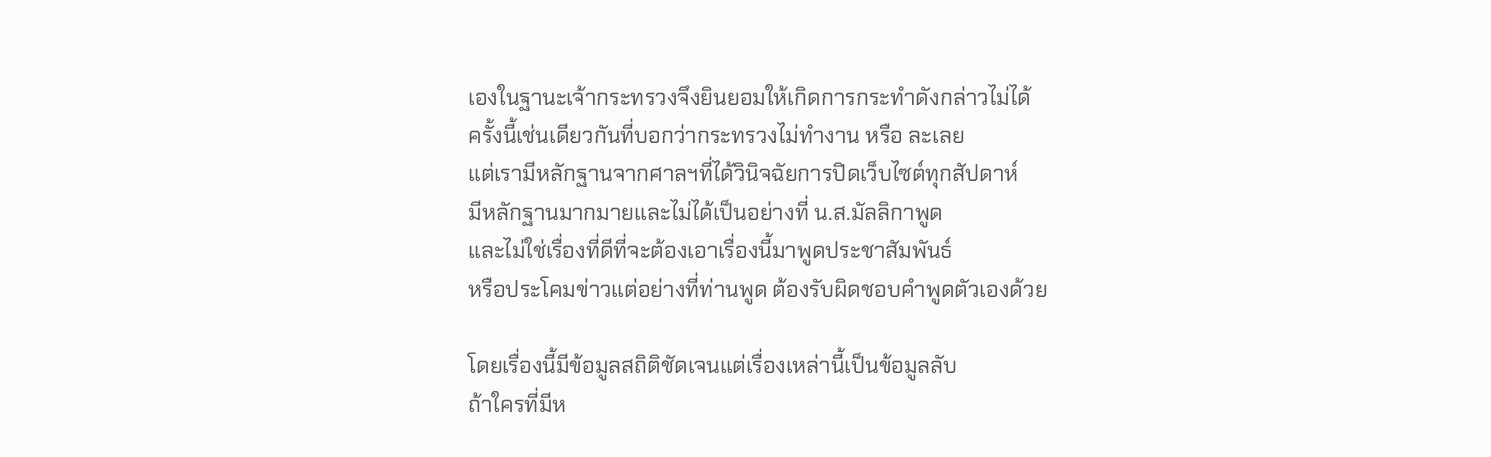เองในฐานะเจ้ากระทรวงจึงยินยอมให้เกิดการกระทำดังกล่าวไม่ได้
ครั้งนี้เช่นเดียวกันที่บอกว่ากระทรวงไม่ทำงาน หรือ ละเลย
แต่เรามีหลักฐานจากศาลฯที่ได้วินิจฉัยการปิดเว็บไซต์ทุกสัปดาห์
มีหลักฐานมากมายและไม่ได้เป็นอย่างที่ น.ส.มัลลิกาพูด
และไม่ใช่เรื่องที่ดีที่จะต้องเอาเรื่องนี้มาพูดประชาสัมพันธ์
หรือประโคมข่าวแต่อย่างที่ท่านพูด ต้องรับผิดชอบคำพูดตัวเองด้วย

โดยเรื่องนี้มีข้อมูลสถิติชัดเจนแต่เรื่องเหล่านี้เป็นข้อมูลลับ
ถ้าใครที่มีห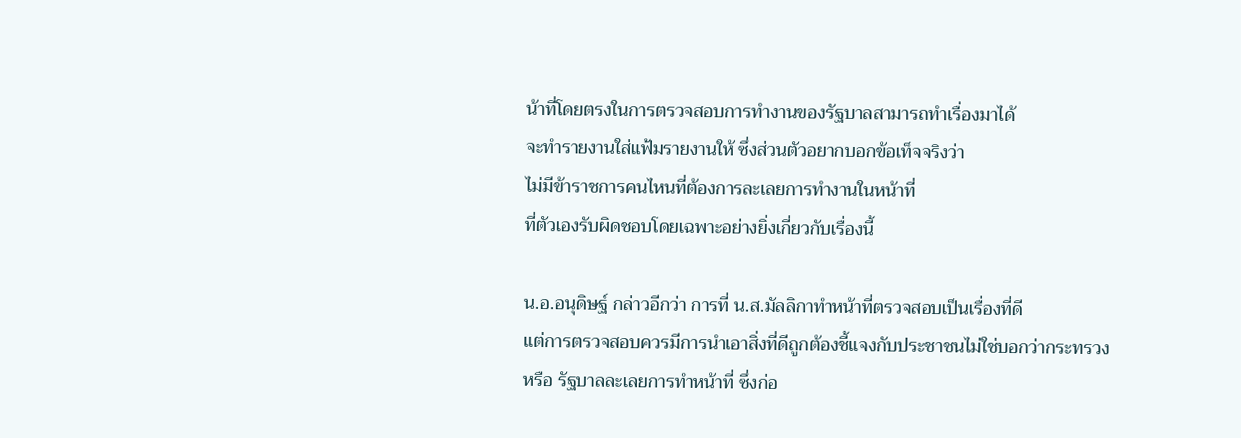น้าที่โดยตรงในการตรวจสอบการทำงานของรัฐบาลสามารถทำเรื่องมาได้
จะทำรายงานใส่แฟ้มรายงานให้ ซึ่งส่วนตัวอยากบอกข้อเท็จจริงว่า
ไม่มีข้าราชการคนไหนที่ต้องการละเลยการทำงานในหน้าที่
ที่ตัวเองรับผิดชอบโดยเฉพาะอย่างยิ่งเกี่ยวกับเรื่องนี้

น.อ.อนุดิษฐ์ กล่าวอีกว่า การที่ น.ส.มัลลิกาทำหน้าที่ตรวจสอบเป็นเรื่องที่ดี
แต่การตรวจสอบควรมีการนำเอาสิ่งที่ดีถูกต้องชี้แจงกับประชาชนไม่ใช่บอกว่ากระทรวง
หรือ รัฐบาลละเลยการทำหน้าที่ ซึ่งก่อ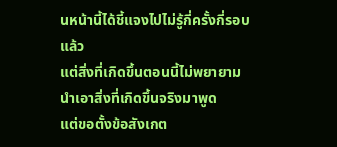นหน้านี้ได้ชี้แจงไปไม่รู้กี่ครั้งกี่รอบแล้ว
แต่สิ่งที่เกิดขึ้นตอนนี้ไม่พยายามนำเอาสิ่งที่เกิดขึ้นจริงมาพูด
แต่ขอตั้งข้อสังเกต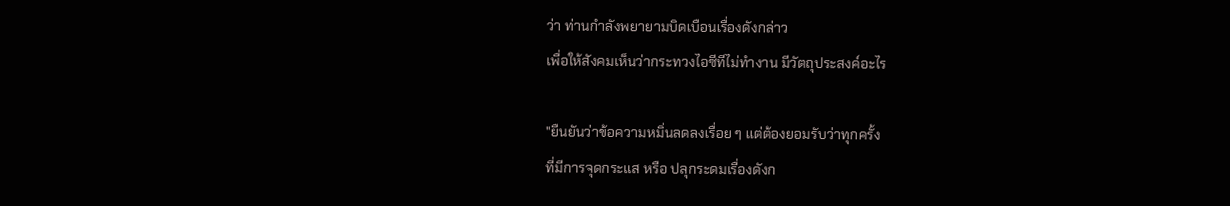ว่า ท่านกำลังพยายามบิดเบือนเรื่องดังกล่าว
เพื่อให้สังคมเห็นว่ากระทวงไอซีทีไม่ทำงาน มีวัตถุประสงค์อะไร

"ยืนยันว่าข้อความหมิ่นลดลงเรื่อย ๆ แต่ต้องยอมรับว่าทุกครั้ง
ที่มีการจุดกระแส หรือ ปลุกระดมเรื่องดังก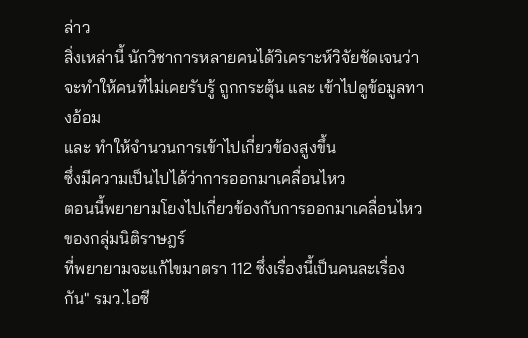ล่าว
สิ่งเหล่านี้ นักวิชาการหลายคนได้วิเคราะห์วิจัยชัดเจนว่า
จะทำให้คนที่ไม่เคยรับรู้ ถูกกระตุ้น และ เข้าไปดูข้อมูลทางอ้อม
และ ทำให้จำนวนการเข้าไปเกี่ยวข้องสูงขึ้น
ซึ่งมีความเป็นไปได้ว่าการออกมาเคลื่อนไหว
ตอนนี้พยายามโยงไปเกี่ยวข้องกับการออกมาเคลื่อนไหวของกลุ่มนิติราษฎร์
ที่พยายามจะแก้ไขมาตรา 112 ซึ่งเรื่องนี้เป็นคนละเรื่องกัน" รมว.ไอซี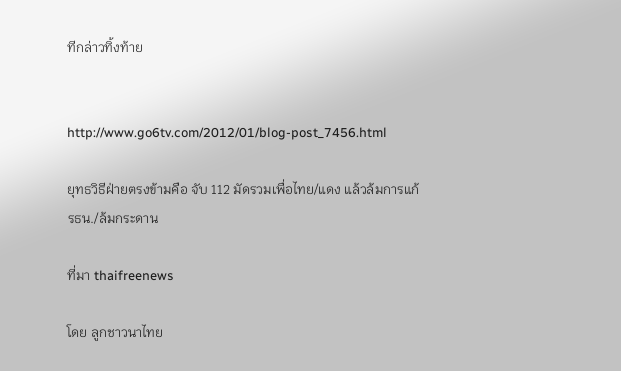ทีกล่าวทิ้งท้าย


http://www.go6tv.com/2012/01/blog-post_7456.html

ยุทธวิธีฝ่ายตรงข้ามคือ จับ 112 มัดรวมเพื่อไทย/แดง แล้วล้มการแก้ รธน./ล้มกระดาน

ที่มา thaifreenews

โดย ลูกชาวนาไทย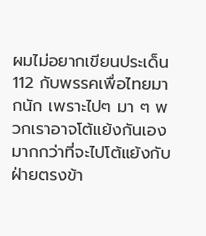ผมไม่อยากเขียนประเด็น 112 กับพรรคเพื่อไทยมากนัก เพราะไปๆ มา ๆ พวกเราอาจโต้แย้งกันเองมากกว่าที่จะไปโต้แย้งกับฝ่ายตรงข้า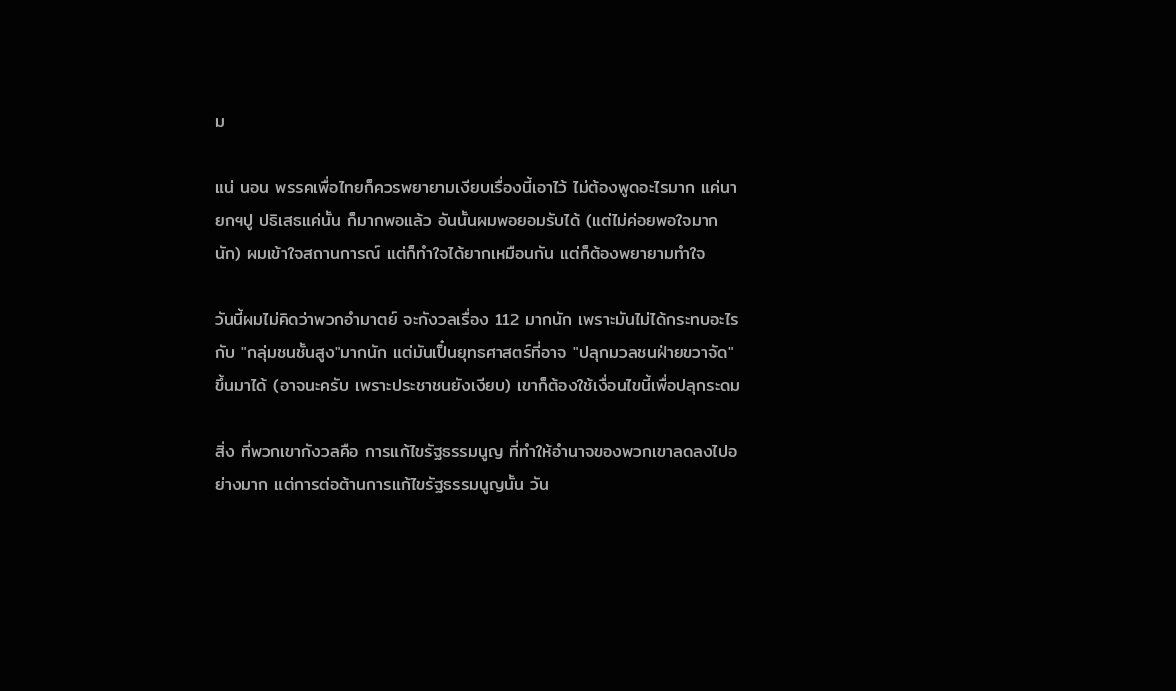ม

แน่ นอน พรรคเพื่อไทยก็ควรพยายามเงียบเรื่องนี้เอาไว้ ไม่ต้องพูดอะไรมาก แค่นายกฯปู ปธิเสธแค่นั้น ก็มากพอแล้ว อันนั้นผมพอยอมรับได้ (แต่ไม่ค่อยพอใจมากนัก) ผมเข้าใจสถานการณ์ แต่ก็ทำใจได้ยากเหมือนกัน แต่ก็ต้องพยายามทำใจ

วันนี้ผมไม่คิดว่าพวกอำมาตย์ จะกังวลเรื่อง 112 มากนัก เพราะมันไม่ได้กระทบอะไรกับ "กลุ่มชนชั้นสูง"มากนัก แต่มันเป็๋นยุทธศาสตร์ที่อาจ "ปลุกมวลชนฝ่ายขวาจัด" ขึ้นมาได้ (อาจนะครับ เพราะประชาชนยังเงียบ) เขาก็ต้องใช้เงื่อนไขนี้เพื่อปลุกระดม

สิ่ง ที่พวกเขากังวลคือ การแก้ไขรัฐธรรมนูญ ที่ทำให้อำนาจของพวกเขาลดลงไปอย่างมาก แต่การต่อต้านการแก้ไขรัฐธรรมนูญนั้น วัน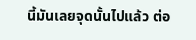นี้มันเลยจุดนั้นไปแล้ว ต่อ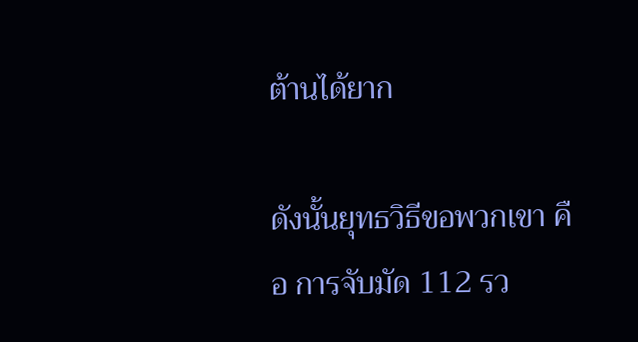ต้านได้ยาก

ดังนั้นยุทธวิธีขอพวกเขา คือ การจับมัด 112 รว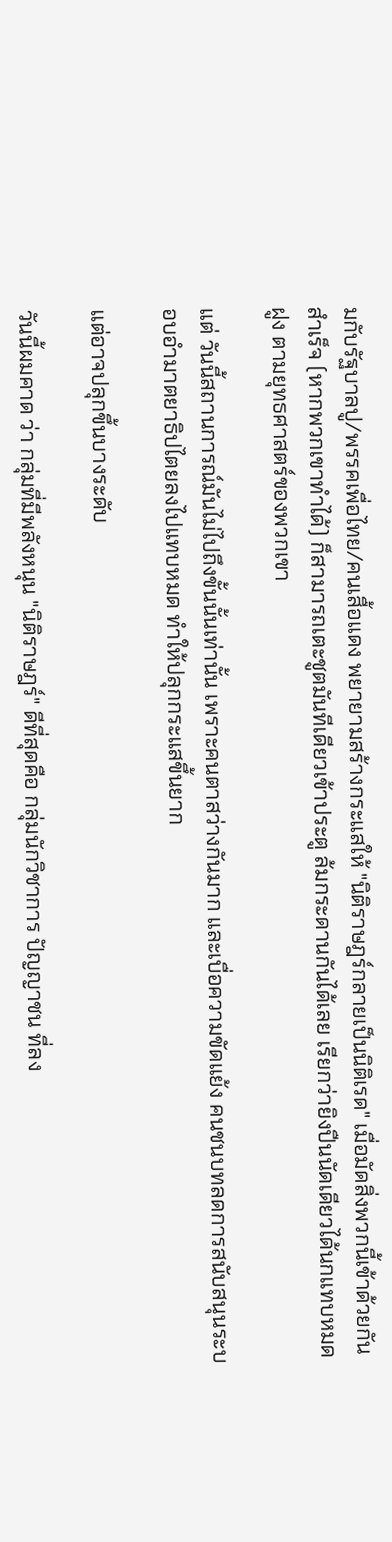มกับรัฐบาลปู/พรรคเพื่อไทย/คนเสื้อแดง พยายามสร้างกระแสให้ "นิติราษฎร์กลายเป็นนิติเรด" เมื่อมัดสิ่งพวกนี้เข้าด้วยกันสำเร็จ (หากพวกเขาทำได้) ก็สามารถเตะชูตมันทีเดียวเข้าประตู ล้มกระดานกันได้เลย เรียกว่ายิงปืนนัดเดียวได้นกแทบหมดฝูง ตามยุทธศาสตร์ของพวกเขา

แต่ วันนี้สถานการณ์มันไม่ไปถึงขั้นนั้นเท่านั้น เพราะคนตาสว่างกันมาก และเบื่อความขัดแย้ง คนชนบทลดการสนับสนุนระบอบอำมาตยาธิปไตยลงไปแทบหมด ทำให้ปลุกกระแสขึ้นยาก

แต่อาจปลุกขึ้นบางระดับ

วันนี้ผมคาด ว่า กลุ่มที่มีพลังหนุน "นิติราษฎร์" ดีที่สุดคือ กลุ่มนักวิชาการ ปัญญาชน ที่ลง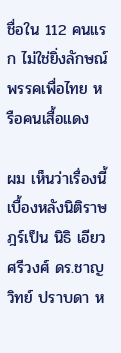ชื่อใน 112 คนแรก ไม่ใช่ยิ่งลักษณ์ พรรคเพื่อไทย หรือคนเสื้อแดง

ผม เห็นว่าเรื่องนี้ เบื้องหลังนิติราษฎร์เป็น นิธิ เอียวศรีวงศ์ ดร.ชาญวิทย์ ปราบดา ห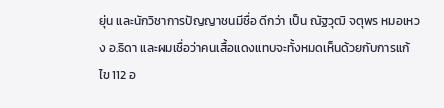ยุ่น และนักวิชาการปัญญาชนมีชื่อ ดีกว่า เป็น ณัฐวุฒิ จตุพร หมอเหวง อ.ธิดา และผมเชื่อว่าคนเสื้อแดงแทบจะทั้งหมดเห็นด้วยกับการแก้ไข 112 อ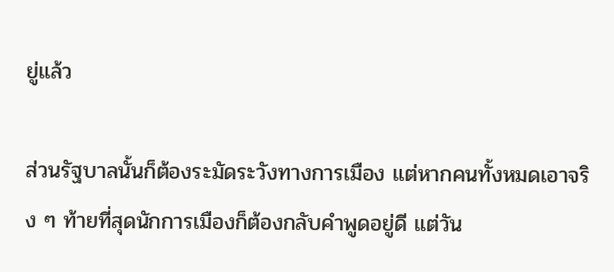ยู่แล้ว

ส่วนรัฐบาลนั้นก็ต้องระมัดระวังทางการเมือง แต่หากคนทั้งหมดเอาจริง ๆ ท้ายที่สุดนักการเมืองก็ต้องกลับคำพูดอยู่ดี แต่วัน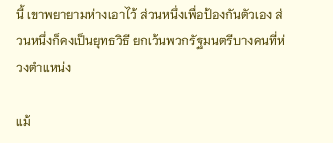นี้ เขาพยายามห่างเอาไว้ ส่วนหนึ่งเพื่อป้องกันตัวเอง ส่วนหนึ่งก็คงเป็นยุทธวิธี ยกเว้นพวกรัฐมนตรีบางคนที่ห่วงตำแหน่ง

แม้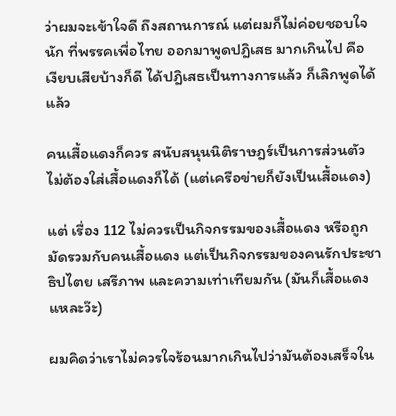ว่าผมจะเข้าใจดี ถึงสถานการณ์ แต่ผมก็ไม่ค่อยชอบใจนัก ที่พรรคเพื่อไทย ออกมาพูดปฎิเสธ มากเกินไป คือ เงียบเสียบ้างก็ดี ได้ปฎิเสธเป็นทางการแล้ว ก็เลิกพูดได้แล้ว

คนเสื้อแดงก็ควร สนับสนุนนิติราษฎร์เป็นการส่วนตัว ไม่ต้องใส่เสื้อแดงก็ได้ (แต่เครือข่ายก็ยังเป็นเสื้อแดง)

แต่ เรื่อง 112 ไม่ควรเป็นกิจกรรมของเสื้อแดง หรือถูกมัดรวมกับคนเสื้อแดง แต่เป็นกิจกรรมของคนรักประชาธิปไตย เสรีภาพ และความเท่าเทียมกัน (มันก็เสื้อแดงแหละว๊ะ)

ผมคิดว่าเราไม่ควรใจร้อนมากเกินไปว่ามันต้องเสร็จใน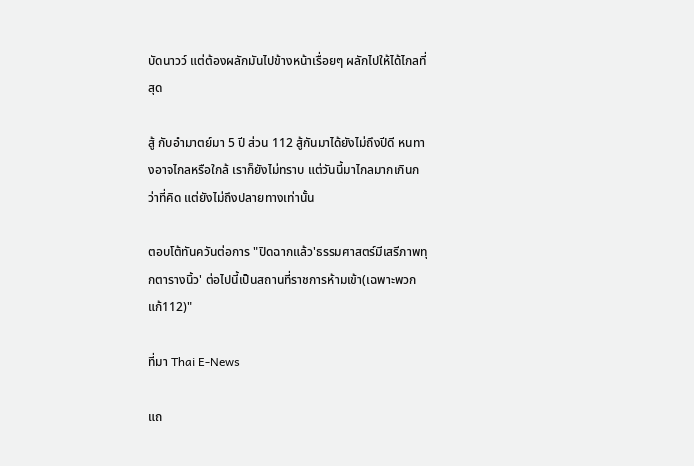บัดนาวว์ แต่ต้องผลักมันไปข้างหน้าเรื่อยๆ ผลักไปให้ได้ไกลที่สุด

สู้ กับอำมาตย์มา 5 ปี ส่วน 112 สู้กันมาได้ยังไม่ถึงปีดี หนทางอาจไกลหรือใกล้ เราก็ยังไม่ทราบ แต่วันนี้มาไกลมากเกินกว่าที่คิด แต่ยังไม่ถึงปลายทางเท่านั้น

ตอบโต้ทันควันต่อการ "ปิดฉากแล้ว'ธรรมศาสตร์มีเสรีภาพทุกตารางนิ้ว' ต่อไปนี้เป็นสถานที่ราชการห้ามเข้า(เฉพาะพวกแก้112)"

ที่มา Thai E-News

แถ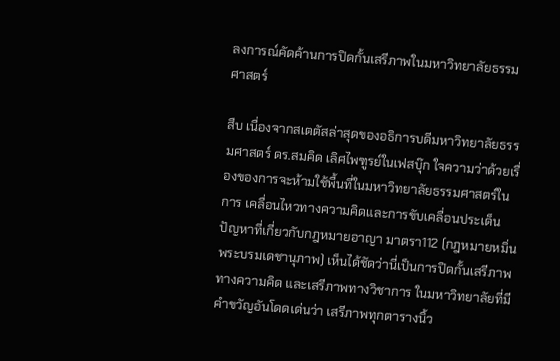ลงการณ์คัดค้านการปิดกั้นเสรีภาพในมหาวิทยาลัยธรรมศาสตร์

สืบ เนื่องจากสเตตัสล่าสุดของอธิการบดีมหาวิทยาลัยธรรมศาสตร์ ดร.สมคิด เลิศไพฑูรย์ในเฟสบุ๊ก ใจความว่าด้วยเรื่องของการจะห้ามใช้พื้นที่ในมหาวิทยาลัยธรรมศาสตร์ในการ เคลื่อนไหวทางความคิดและการขับเคลื่อนประเด็นปัญหาที่เกี่ยวกับกฎหมายอาญา มาตรา112 (กฎหมายหมิ่นพระบรมเดชานุภาพ) เห็นได้ชัดว่านี่เป็นการปิดกั้นเสรีภาพทางความคิด และเสรีภาพทางวิชาการ ในมหาวิทยาลัยที่มีคำขวัญอันโดดเด่นว่า เสรีภาพทุกตารางนิ้ว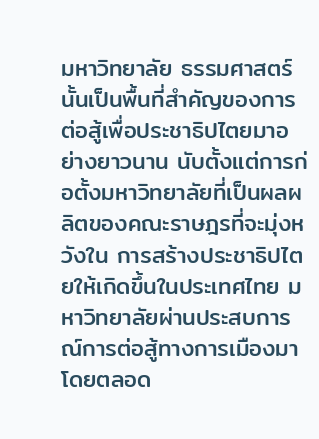มหาวิทยาลัย ธรรมศาสตร์นั้นเป็นพื้นที่สำคัญของการต่อสู้เพื่อประชาธิปไตยมาอย่างยาวนาน นับตั้งแต่การก่อตั้งมหาวิทยาลัยที่เป็นผลผลิตของคณะราษฎรที่จะมุ่งหวังใน การสร้างประชาธิปไตยให้เกิดขึ้นในประเทศไทย มหาวิทยาลัยผ่านประสบการณ์การต่อสู้ทางการเมืองมาโดยตลอด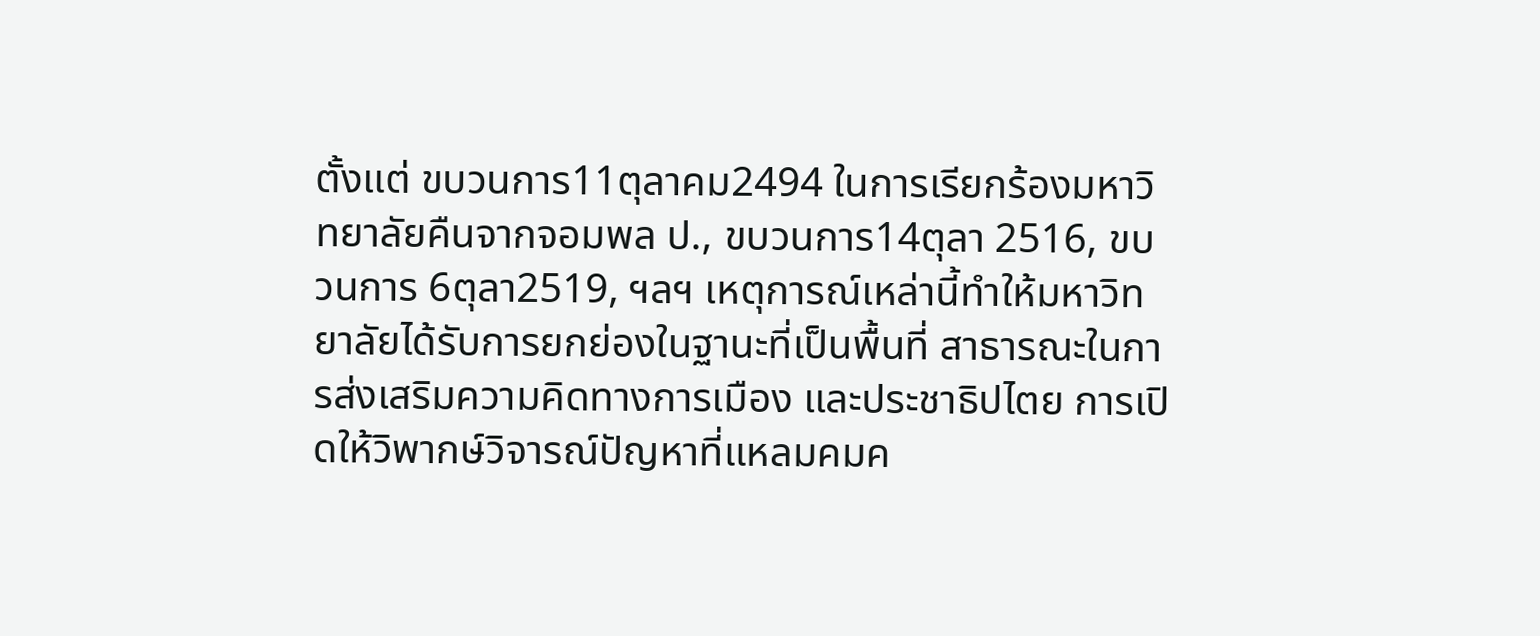ตั้งแต่ ขบวนการ11ตุลาคม2494 ในการเรียกร้องมหาวิทยาลัยคืนจากจอมพล ป., ขบวนการ14ตุลา 2516, ขบวนการ 6ตุลา2519, ฯลฯ เหตุการณ์เหล่านี้ทำให้มหาวิทยาลัยได้รับการยกย่องในฐานะที่เป็นพื้นที่ สาธารณะในการส่งเสริมความคิดทางการเมือง และประชาธิปไตย การเปิดให้วิพากษ์วิจารณ์ปัญหาที่แหลมคมค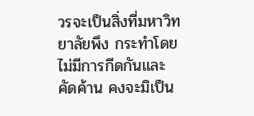วรจะเป็นสิ่งที่มหาวิทยาลัยพึง กระทำโดยไม่มีการกีดกันและคัดค้าน คงจะมิเป็น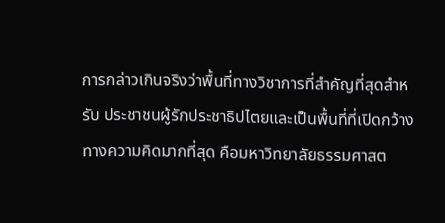การกล่าวเกินจริงว่าพื้นที่ทางวิชาการที่สำคัญที่สุดสำหรับ ประชาชนผู้รักประชาธิปไตยและเป็นพื้นที่ที่เปิดกว้างทางความคิดมากที่สุด คือมหาวิทยาลัยธรรมศาสต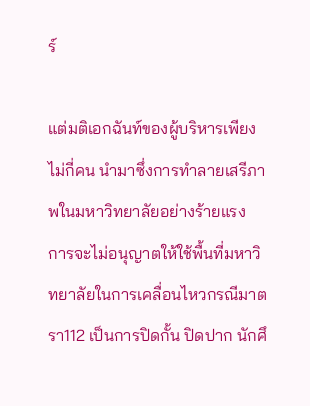ร์

แต่มติเอกฉันท์ของผู้บริหารเพียงไม่กี่คน นำมาซึ่งการทำลายเสรีภาพในมหาวิทยาลัยอย่างร้ายแรง การจะไม่อนุญาตให้ใช้พื้นที่มหาวิทยาลัยในการเคลื่อนไหวกรณีมาตรา112 เป็นการปิดกั้น ปิดปาก นักศึ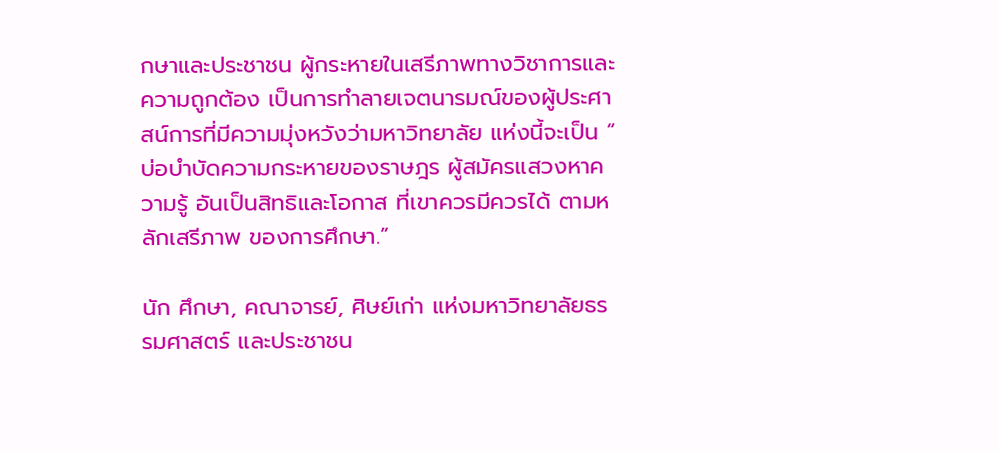กษาและประชาชน ผู้กระหายในเสรีภาพทางวิชาการและความถูกต้อง เป็นการทำลายเจตนารมณ์ของผู้ประศาสน์การที่มีความมุ่งหวังว่ามหาวิทยาลัย แห่งนี้จะเป็น “ บ่อบำบัดความกระหายของราษฎร ผู้สมัครแสวงหาความรู้ อันเป็นสิทธิและโอกาส ที่เขาควรมีควรได้ ตามหลักเสรีภาพ ของการศึกษา.”

นัก ศึกษา, คณาจารย์, ศิษย์เก่า แห่งมหาวิทยาลัยธรรมศาสตร์ และประชาชน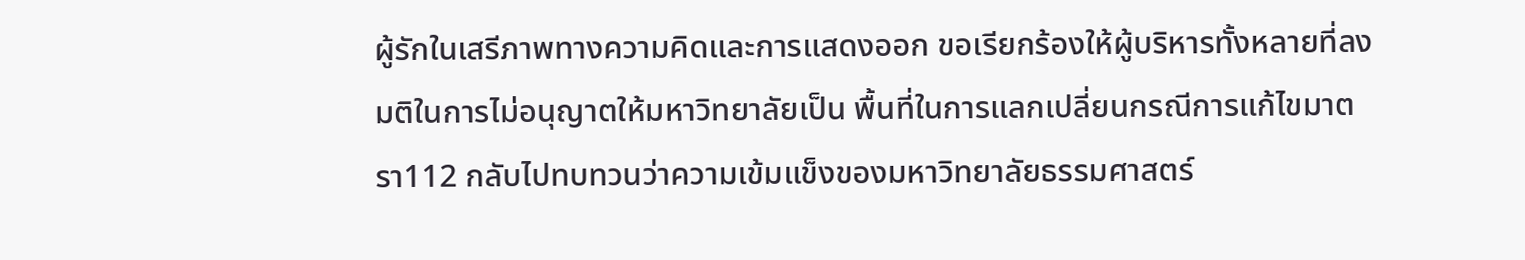ผู้รักในเสรีภาพทางความคิดและการแสดงออก ขอเรียกร้องให้ผู้บริหารทั้งหลายที่ลงมติในการไม่อนุญาตให้มหาวิทยาลัยเป็น พื้นที่ในการแลกเปลี่ยนกรณีการแก้ไขมาตรา112 กลับไปทบทวนว่าความเข้มแข็งของมหาวิทยาลัยธรรมศาสตร์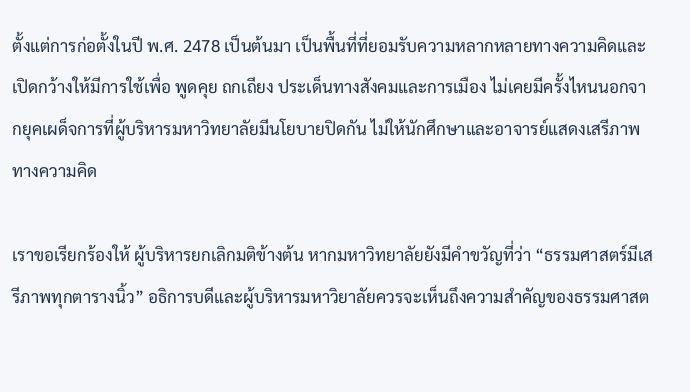ตั้งแต่การก่อตั้งในปี พ.ศ. 2478 เป็นต้นมา เป็นพื้นที่ที่ยอมรับความหลากหลายทางความคิดและเปิดกว้างให้มีการใช้เพื่อ พูดคุย ถกเถียง ประเด็นทางสังคมและการเมือง ไม่เคยมีครั้งไหนนอกจากยุคเผด็จการที่ผู้บริหารมหาวิทยาลัยมีนโยบายปิดกัน ไม่ให้นักศึกษาและอาจารย์แสดงเสรีภาพทางความคิด

เราขอเรียกร้องให้ ผู้บริหารยกเลิกมติข้างต้น หากมหาวิทยาลัยยังมีคำขวัญที่ว่า “ธรรมศาสตร์มีเสรีภาพทุกตารางนิ้ว” อธิการบดีและผู้บริหารมหาวิยาลัยควรจะเห็นถึงความสำคัญของธรรมศาสต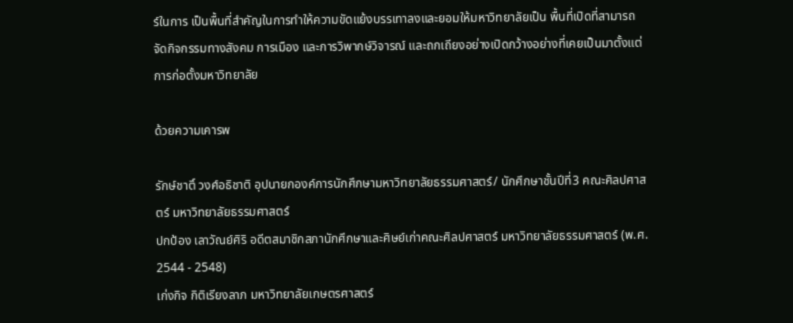ร์ในการ เป็นพื้นที่สำคัญในการทำให้ความขัดแย้งบรรเทาลงและยอมให้มหาวิทยาลัยเป็น พื้นที่เปิดที่สามารถจัดกิจกรรมทางสังคม การเมือง และการวิพากษ์วิจารณ์ และถกเถียงอย่างเปิดกว้างอย่างที่เคยเป็นมาตั้งแต่การก่อตั้งมหาวิทยาลัย

ด้วยความเคารพ

รักษ์ชาติ์ วงศ์อธิชาติ อุปนายกองค์การนักศึกษามหาวิทยาลัยธรรมศาสตร์/ นักศึกษาชั้นปีที่3 คณะศิลปศาสตร์ มหาวิทยาลัยธรรมศาสตร์
ปกป้อง เลาวัณย์ศิริ อดีตสมาชิกสภานักศึกษาและศิษย์เก่าคณะศิลปศาสตร์ มหาวิทยาลัยธรรมศาสตร์ (พ.ศ. 2544 - 2548)
เก่งกิจ กิติเรียงลาภ มหาวิทยาลัยเกษตรศาสตร์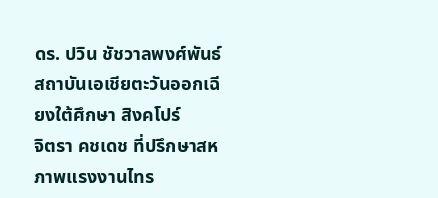ดร. ปวิน ชัชวาลพงศ์พันธ์ สถาบันเอเชียตะวันออกเฉียงใต้ศึกษา สิงคโปร์
จิตรา คชเดช ที่ปรึกษาสหภาพแรงงานไทร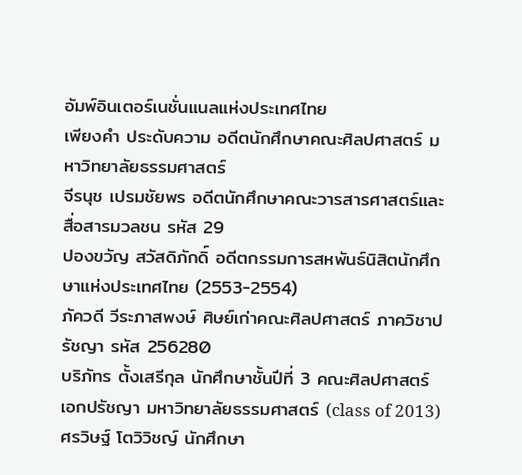อัมพ์อินเตอร์เนชั่นแนลแห่งประเทศไทย
เพียงคำ ประดับความ อดีตนักศึกษาคณะศิลปศาสตร์ มหาวิทยาลัยธรรมศาสตร์
จีรนุช เปรมชัยพร อดีตนักศึกษาคณะวารสารศาสตร์และสื่อสารมวลชน รหัส 29
ปองขวัญ สวัสดิภักดิ์ อดีตกรรมการสหพันธ์นิสิตนักศึกษาแห่งประเทศไทย (2553-2554)
ภัควดี วีระภาสพงษ์ ศิษย์เก่าคณะศิลปศาสตร์ ภาควิชาปรัชญา รหัส 256280
บริภัทร ตั้งเสรีกุล นักศึกษาชั้นปีที่ 3 คณะศิลปศาสตร์ เอกปรัชญา มหาวิทยาลัยธรรมศาสตร์ (class of 2013)
ศรวิษฐ์ โตวิวิชญ์ นักศึกษา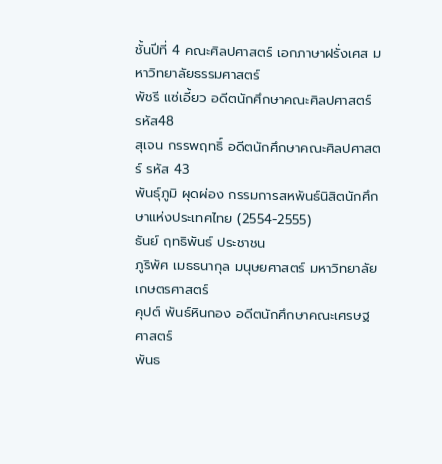ชั้นปีที่ 4 คณะศิลปศาสตร์ เอกภาษาฝรั่งเศส มหาวิทยาลัยธรรมศาสตร์
พัชรี แซ่เอี้ยว อดีตนักศึกษาคณะศิลปศาสตร์ รหัส48
สุเจน กรรพฤทธิ์ อดีตนักศึกษาคณะศิลปศาสตร์ รหัส 43
พันธุ์ภูมิ ผุดผ่อง กรรมการสหพันธ์นิสิตนักศึกษาแห่งประเทศไทย (2554-2555)
ธันย์ ฤทธิพันธ์ ประชาชน
ภูริพัศ เมธธนากุล มนุษยศาสตร์ มหาวิทยาลัยเกษตรศาสตร์
คุปต์ พันธ์หินกอง อดีตนักศึกษาคณะเศรษฐศาสตร์
พันธ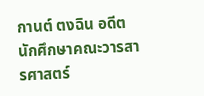กานต์ ตงฉิน อดีตนักศึกษาคณะวารสารศาสตร์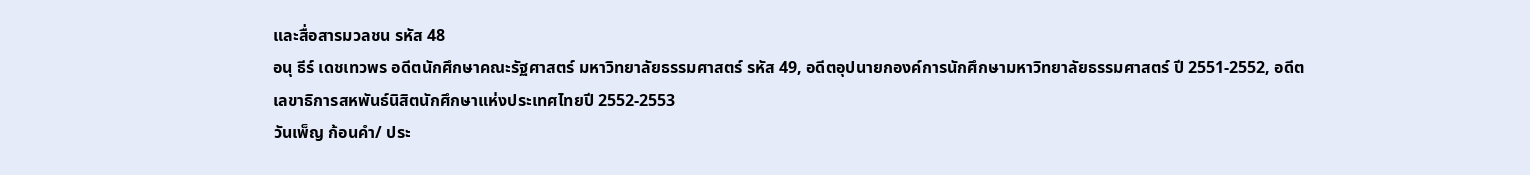และสื่อสารมวลชน รหัส 48
อนุ ธีร์ เดชเทวพร อดีตนักศึกษาคณะรัฐศาสตร์ มหาวิทยาลัยธรรมศาสตร์ รหัส 49, อดีตอุปนายกองค์การนักศึกษามหาวิทยาลัยธรรมศาสตร์ ปี 2551-2552, อดีตเลขาธิการสหพันธ์นิสิตนักศึกษาแห่งประเทศไทยปี 2552-2553
วันเพ็ญ ก้อนคำ/ ประ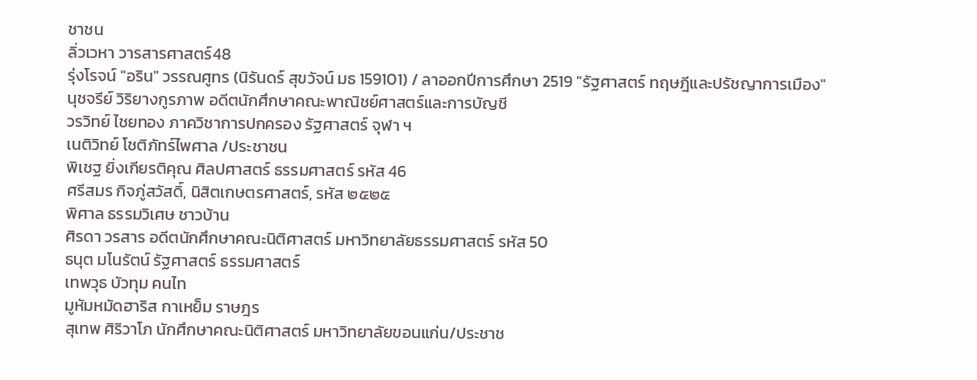ชาชน
ลิ่วเวหา วารสารศาสตร์48
รุ่งโรจน์ "อริน" วรรณศูทร (นิรันดร์ สุขวัจน์ มธ 159101) / ลาออกปีการศึกษา 2519 "รัฐศาสตร์ ทฤษฎีและปรัชญาการเมือง"
นุชจรีย์ วิริยางกูรภาพ อดีตนักศึกษาคณะพาณิชย์ศาสตร์และการบัญชี
วรวิทย์ ไชยทอง ภาควิชาการปกครอง รัฐศาสตร์ จุฬา ฯ
เนติวิทย์ โชติภัทร์ไพศาล /ประชาชน
พิเชฐ ยิ่งเกียรติคุณ ศิลปศาสตร์ ธรรมศาสตร์ รหัส 46
ศรีสมร กิจภู่สวัสดิ์, นิสิตเกษตรศาสตร์, รหัส ๒๕๒๕
พิศาล ธรรมวิเศษ ชาวบ้าน
ศิรดา วรสาร อดีตนักศึกษาคณะนิติศาสตร์ มหาวิทยาลัยธรรมศาสตร์ รหัส 50
ธนุต มโนรัตน์ รัฐศาสตร์ ธรรมศาสตร์
เทพวุธ บัวทุม คนไท
มูหัมหมัดฮาริส กาเหย็ม ราษฎร
สุเทพ ศิริวาโภ นักศึกษาคณะนิติศาสตร์ มหาวิทยาลัยขอนแก่น/ประชาช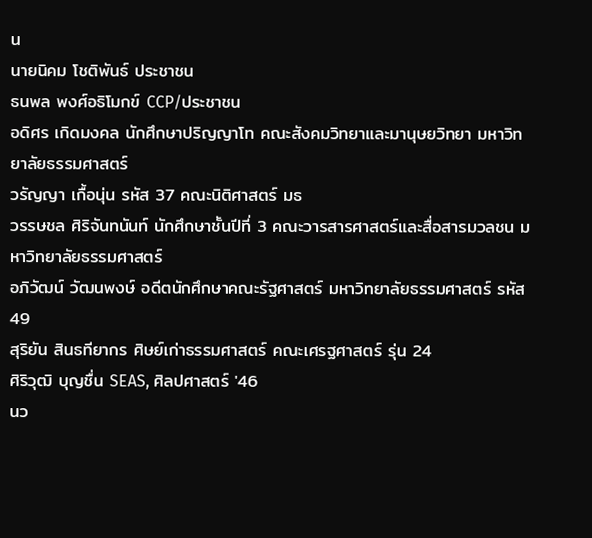น
นายนิคม โชติพันธ์ ประชาชน
ธนพล พงศ์อธิโมกข์ CCP/ประชาชน
อดิศร เกิดมงคล นักศึกษาปริญญาโท คณะสังคมวิทยาและมานุษยวิทยา มหาวิทยาลัยธรรมศาสตร์
วรัญญา เกื้อนุ่น รหัส 37 คณะนิติศาสตร์ มธ
วรรษชล ศิริจันทนันท์ นักศึกษาชั้นปีที่ 3 คณะวารสารศาสตร์และสื่อสารมวลชน มหาวิทยาลัยธรรมศาสตร์
อภิวัฒน์ วัฒนพงษ์ อดีตนักศึกษาคณะรัฐศาสตร์ มหาวิทยาลัยธรรมศาสตร์ รหัส 49
สุริยัน สินธทียากร ศิษย์เก่าธรรมศาสตร์ คณะเศรฐศาสตร์ รุ่น 24
ศิริวุฒิ บุญชื่น SEAS, ศิลปศาสตร์ '46
นว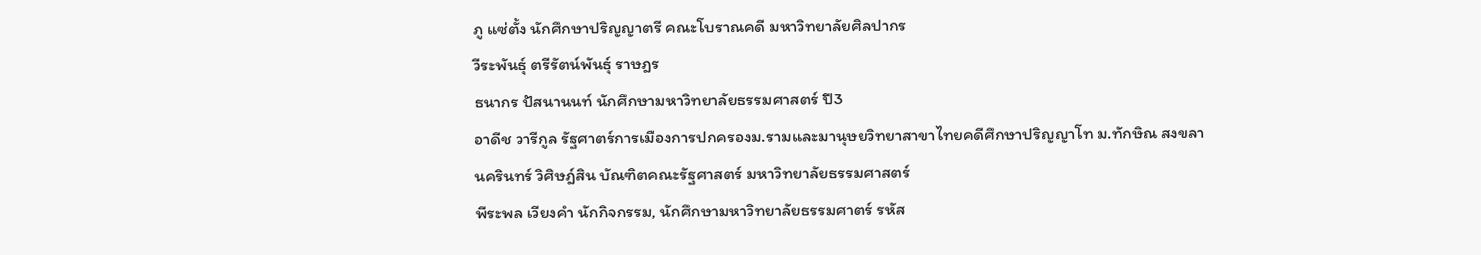ภู แซ่ตั้ง นักศึกษาปริญญาตรี คณะโบราณคดี มหาวิทยาลัยศิลปากร
วีระพันธุ์ ตรีรัตน์พันธุ์ ราษฎร
ธนากร ปัสนานนท์ นักศึกษามหาวิทยาลัยธรรมศาสตร์ ปี3
อาดีช วารีกูล รัฐศาตร์การเมืองการปกครองม.รามและมานุษยวิทยาสาขาไทยคดีศึกษาปริญญาโท ม.ทักษิณ สงขลา
นครินทร์ วิศิษฎ์สิน บัณฑิตคณะรัฐศาสตร์ มหาวิทยาลัยธรรมศาสตร์
พีระพล เวียงคำ นักกิจกรรม, นักศึกษามหาวิทยาลัยธรรมศาตร์ รหัส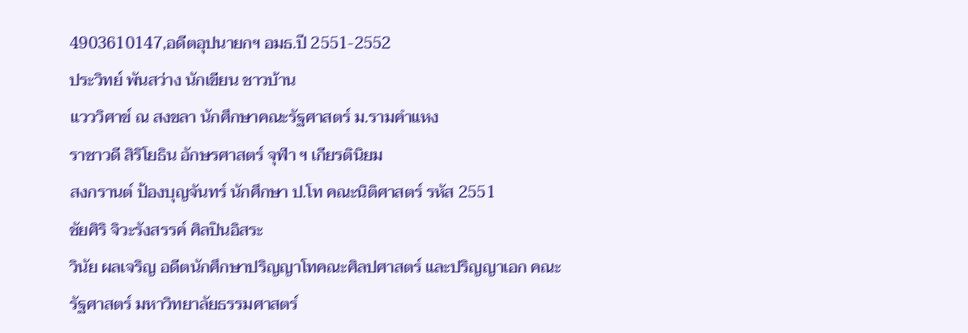4903610147,อดีตอุปนายกฯ อมธ.ปี 2551-2552
ประวิทย์ พันสว่าง นักเขียน ชาวบ้าน
แวววิศาข์ ณ สงขลา นักศึกษาคณะรัฐศาสตร์ ม.รามคำแหง
ราชาวดี สิริโยธิน อักษรศาสตร์ จุฬา ฯ เกียรตินิยม
สงกรานต์ ป้องบุญจันทร์ นักศึกษา ป.โท คณะนิติศาสตร์ รหัส 2551
ชัยศิริ จิวะรังสรรค์ ศิลปินอิสระ
วินัย ผลเจริญ อดีตนักศึกษาปริญญาโทคณะศิลปศาสตร์ และปริญญาเอก คณะรัฐศาสตร์ มหาวิทยาลัยธรรมศาสตร์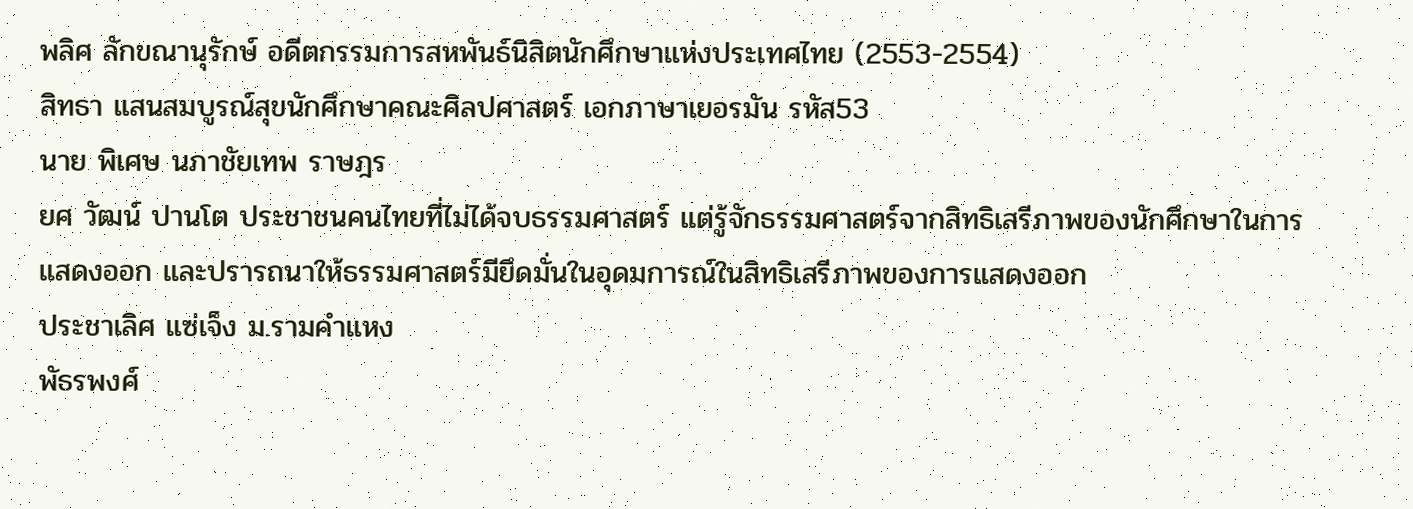พลิศ ลักขณานุรักษ์ อดีตกรรมการสหพันธ์นิสิตนักศึกษาแห่งประเทศไทย (2553-2554)
สิทธา แสนสมบูรณ์สุขนักศึกษาคณะศิลปศาสตร์ เอกภาษาเยอรมัน รหัส53
นาย พิเศษ นภาชัยเทพ ราษฎร
ยศ วัฒน์ ปานโต ประชาชนคนไทยที่ไม่ได้จบธรรมศาสตร์ แต่รู้จักธรรมศาสตร์จากสิทธิเสรีภาพของนักศึกษาในการแสดงออก และปรารถนาให้ธรรมศาสตร์มียึดมั่นในอุดมการณ์ในสิทธิเสรีภาพของการแสดงออก
ประชาเลิศ แซ่เจ็ง ม.รามคำแหง
พัธรพงศ์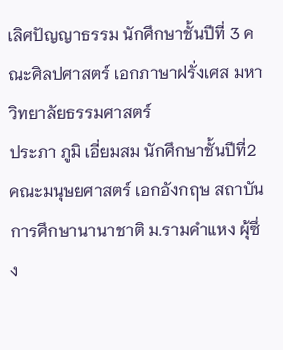เลิศปัญญาธรรม นักศึกษาชั้นปีที่ 3 คณะศิลปศาสตร์ เอกภาษาฝรั่งเศส มหาวิทยาลัยธรรมศาสตร์
ประภา ภูมิ เอี่ยมสม นักศึกษาชั้นปีที่2 คณะมนุษยศาสตร์ เอกอังกฤษ สถาบันการศึกษานานาชาติ ม.รามคำแหง ผุ้ซึ่ง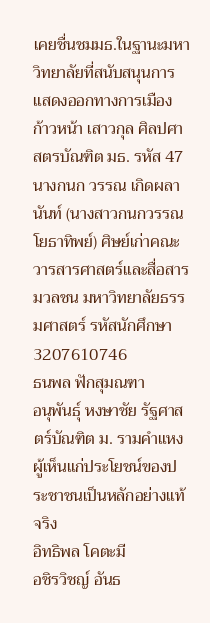เคยชื่นชมมธ.ในฐานะมหาวิทยาลัยที่สนับสนุนการแสดงออกทางการเมือง
ก้าวหน้า เสาวกุล ศิลปศาสตรบัณฑิต มธ. รหัส 47
นางกนก วรรณ เกิดผลานันท์ (นางสาวกนกวรรณ โยธาทิพย์) ศิษย์เก่าคณะวารสารศาสตร์และสื่อสารมวลชน มหาวิทยาลัยธรรมศาสตร์ รหัสนักศึกษา 3207610746
ธนพล ฟักสุมณฑา
อนุพันธุ์ หงษาชัย รัฐศาสตร์บัณฑิต ม. รามคำแหง ผู้เห็นแก่ประโยชน์ของประชาชนเป็นหลักอย่างแท้จริง
อิทธิพล โคตะมี
อชิรวิชญ์ อันธ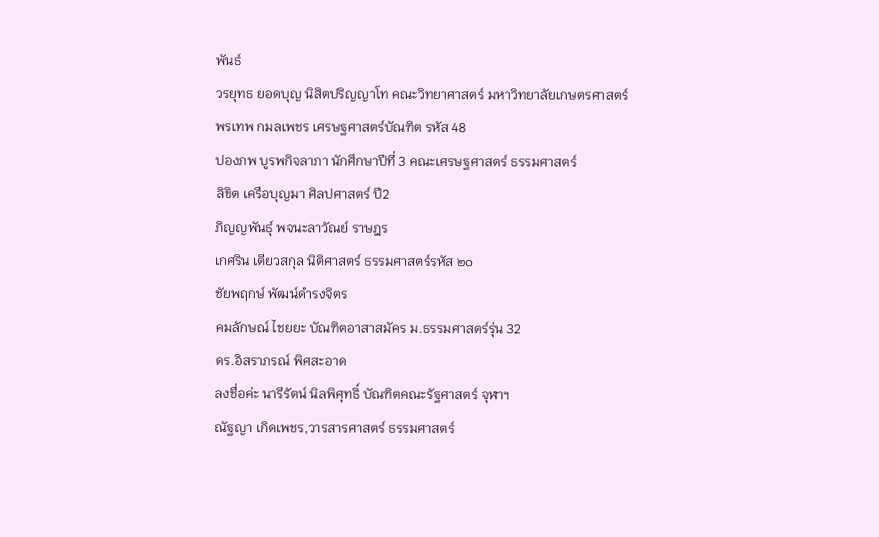พันธ์
วรยุทธ ยอดบุญ นิสิตปริญญาโท คณะวิทยาศาสตร์ มหาวิทยาลัยเกษตรศาสตร์
พรเทพ กมลเพชร เศรษฐศาสตร์บัณฑิต รหัส 48
ปองภพ บูรพกิจลาภา นักศึกษาปีที่ 3 คณะเศรษฐศาสตร์ ธรรมศาสตร์
ลิขิต เครือบุญมา ศิลปศาสตร์ ปี2
ภิญญพันธุ์ พจนะลาวัณย์ ราษฎร
เกศริน เตียวสกุล นิติศาสตร์ ธรรมศาสตร์รหัส ๒๐
ชัยพฤกษ์ พัฒน์ดำรงจิตร
คมลักษณ์ ไชยยะ บัณฑิตอาสาสมัคร ม.ธรรมศาสตร์รุ่น 32
ดร.อิสราภรณ์ พิศสะอาด
ลงชื่อค่ะ นารีรัตน์ นิลพิศุทธิ์ บัณฑิตคณะรัฐศาสตร์ จุฬาฯ
ณัฐญา เกิดเพชร,วารสารศาสตร์ ธรรมศาสตร์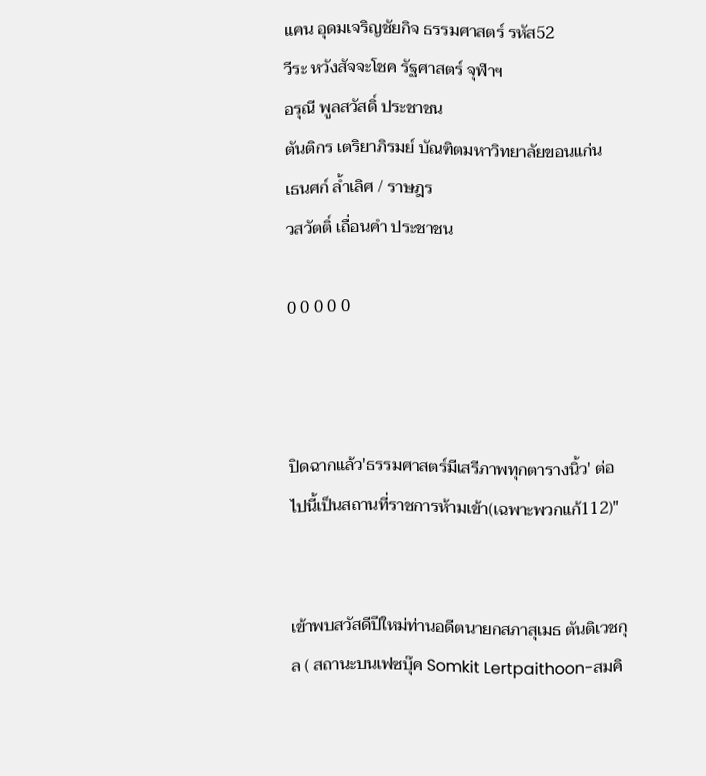แคน อุดมเจริญชัยกิจ ธรรมศาสตร์ รหัส52
วีระ หวังสัจจะโชค รัฐศาสตร์ จุฬาฯ
อรุณี พูลสวัสดิ์ ประชาชน
ตันติกร เตริยาภิรมย์ บัณฑิตมหาวิทยาลัยขอนแก่น
เธนศก์ ล้ำเลิศ / ราษฎร
วสวัตติ์ เถื่อนคำ ประชาชน

0 0 0 0 0



ปิดฉากแล้ว'ธรรมศาสตร์มีเสรีภาพทุกตารางนิ้ว' ต่อไปนี้เป็นสถานที่ราชการห้ามเข้า(เฉพาะพวกแก้112)"


เข้าพบสวัสดีปีใหม่ท่านอดีตนายกสภาสุเมธ ตันติเวชกุล ( สถานะบนเฟซบุ๊ค Somkit Lertpaithoon-สมคิ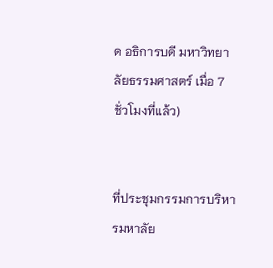ด อธิการบดี มหาวิทยาลัยธรรมศาสตร์ เมื่อ 7 ชั่วโมงที่แล้ว)


ที่ประชุมกรรมการบริหารมหาลัย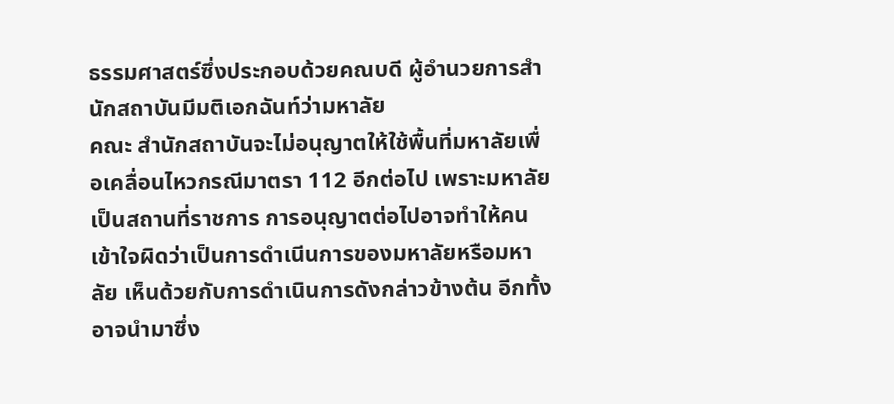ธรรมศาสตร์ซึ่งประกอบด้วยคณบดี ผู้อำนวยการสำนักสถาบันมีมติเอกฉันท์ว่ามหาลัย
คณะ สำนักสถาบันจะไม่อนุญาตให้ใช้พื้นที่มหาลัยเพื่อเคลื่อนไหวกรณีมาตรา 112 อีกต่อไป เพราะมหาลัยเป็นสถานที่ราชการ การอนุญาตต่อไปอาจทำให้คนเข้าใจผิดว่าเป็นการดำเนีนการของมหาลัยหรือมหาลัย เห็นด้วยกับการดำเนินการดังกล่าวข้างต้น อีกทั้งอาจนำมาซึ่ง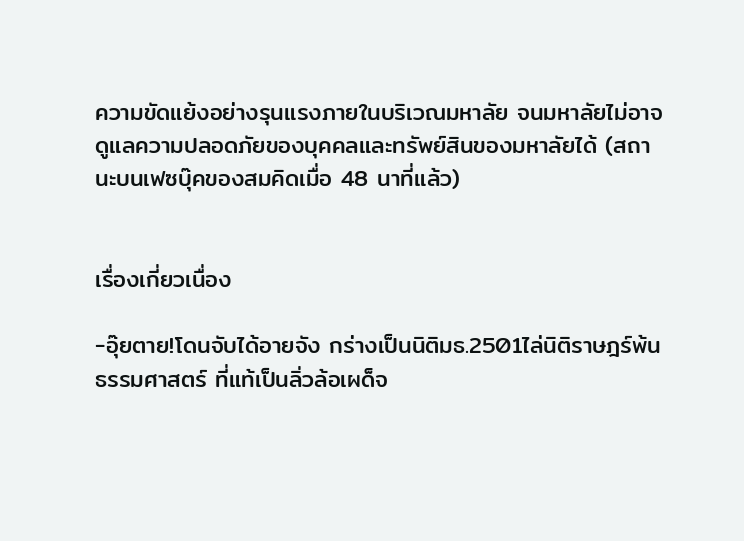ความขัดแย้งอย่างรุนแรงภายในบริเวณมหาลัย จนมหาลัยไม่อาจดูแลความปลอดภัยของบุคคลและทรัพย์สินของมหาลัยได้ (สถานะบนเฟซบุ๊คของสมคิดเมื่อ 48 นาที่แล้ว)


เรื่องเกี่ยวเนื่อง

-อุ๊ยตาย!โดนจับได้อายจัง กร่างเป็นนิติมธ.2501ไล่นิติราษฎร์พ้นธรรมศาสตร์ ที่แท้เป็นลิ่วล้อเผด็จ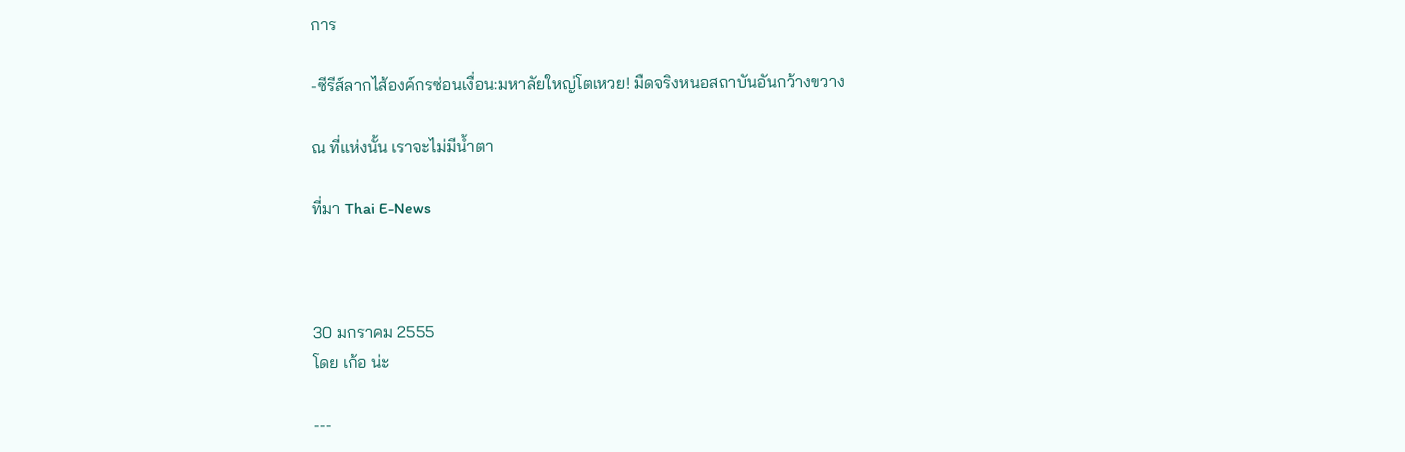การ

-ซีรีส์ลากไส้องค์กรซ่อนเงื่อน:มหาลัยใหญ่โตเหวย! มืดจริงหนอสถาบันอันกว้างขวาง

ณ ที่แห่งนั้น เราจะไม่มีน้ำตา

ที่มา Thai E-News



30 มกราคม 2555
โดย เก้อ น่ะ

---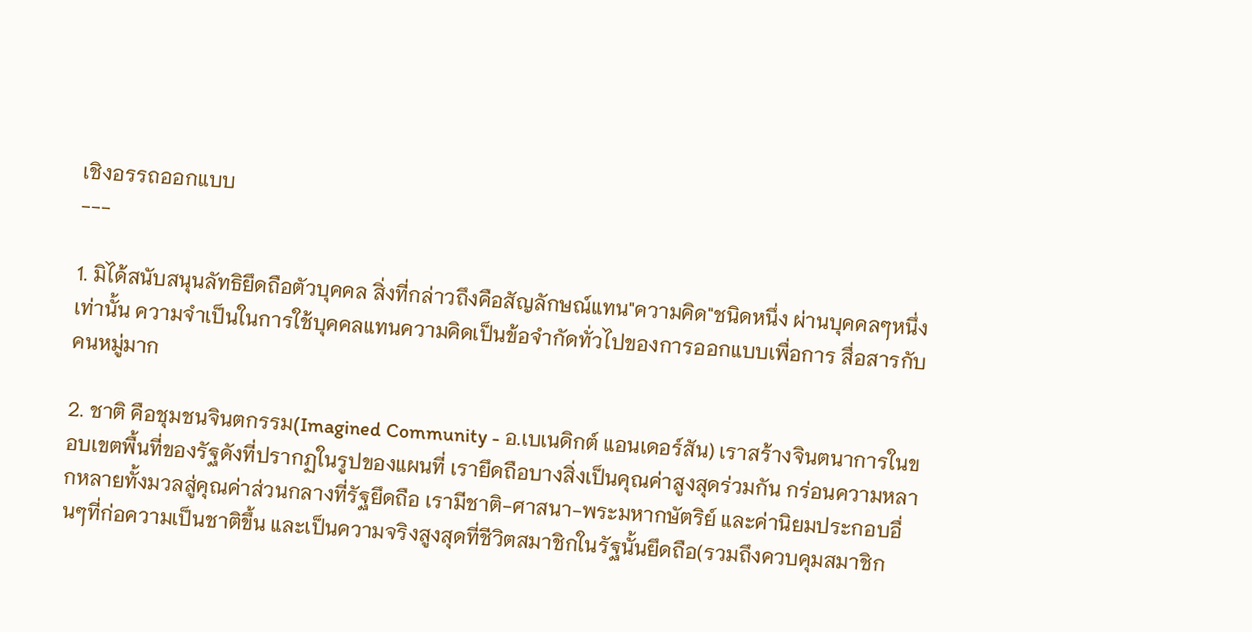เชิงอรรถออกแบบ
---

1. มิได้สนับสนุนลัทธิยึดถือตัวบุคคล สิ่งที่กล่าวถึงคือสัญลักษณ์แทน"ความคิด"ชนิดหนึ่ง ผ่านบุคคลๆหนึ่งเท่านั้น ความจำเป็นในการใช้บุคคลแทนความคิดเป็นข้อจำกัดทั่วไปของการออกแบบเพื่อการ สื่อสารกับคนหมู่มาก

2. ชาติ คือชุมชนจินตกรรม(Imagined Community - อ.เบเนดิกต์ แอนเดอร์สัน) เราสร้างจินตนาการในขอบเขตพื้นที่ของรัฐดังที่ปรากฏในรูปของแผนที่ เรายึดถือบางสิ่งเป็นคุณค่าสูงสุดร่วมกัน กร่อนความหลากหลายทั้งมวลสู่คุณค่าส่วนกลางที่รัฐยึดถือ เรามีชาติ-ศาสนา-พระมหากษัตริย์ และค่านิยมประกอบอื่นๆที่ก่อความเป็นชาติขึ้น และเป็นความจริงสูงสุดที่ชีวิตสมาชิกในรัฐนั้นยึดถือ(รวมถึงควบคุมสมาชิก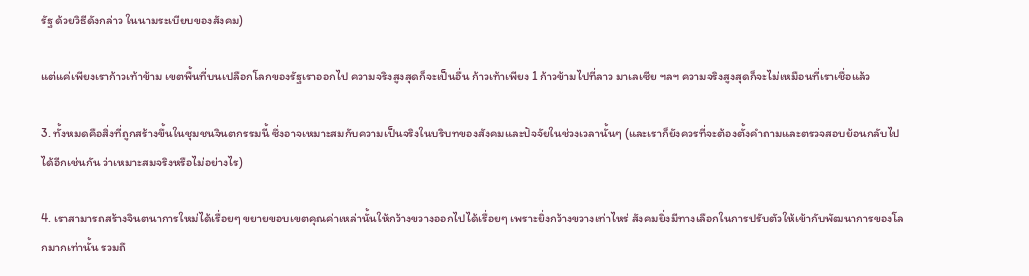รัฐ ด้วยวิธีดังกล่าว ในนามระเบียบของสังคม)

แต่แค่เพียงเราก้าวเท้าข้าม เขตพื้นที่บนเปลือกโลกของรัฐเราออกไป ความจริงสูงสุดก็จะเป็นอื่น ก้าวเท้าเพียง 1 ก้าวข้ามไปที่ลาว มาเลเซีย ฯลฯ ความจริงสูงสุดก็จะไม่เหมือนที่เราเชื่อแล้ว

3. ทั้งหมดคือสิ่งที่ถูกสร้างขึ้นในชุมชนจินตกรรมนี้ ซึ่งอาจเหมาะสมกับความเป็นจริงในบริบทของสังคมและปัจจัยในช่วงเวลานั้นๆ (และเราก็ยังควรที่จะต้องตั้งคำถามและตรวจสอบย้อนกลับไปได้อีกเช่นกัน ว่าเหมาะสมจริงหรือไม่อย่างไร)

4. เราสามารถสร้างจินตนาการใหม่ได้เรื่อยๆ ขยายขอบเขตคุณค่าเหล่านั้นให้กว้างขวางออกไปได้เรื่อยๆ เพราะยิ่งกว้างขวางเท่าไหร่ สังคมยิ่งมีทางเลือกในการปรับตัวให้เข้ากับพัฒนาการของโลกมากเท่านั้น รวมถึ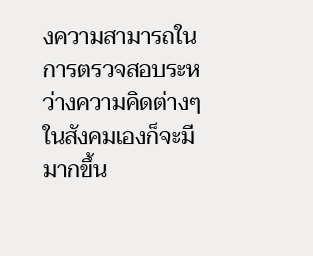งความสามารถในการตรวจสอบระหว่างความคิดต่างๆในสังคมเองก็จะมีมากขึ้น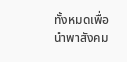ทั้งหมดเพื่อนำพาสังคม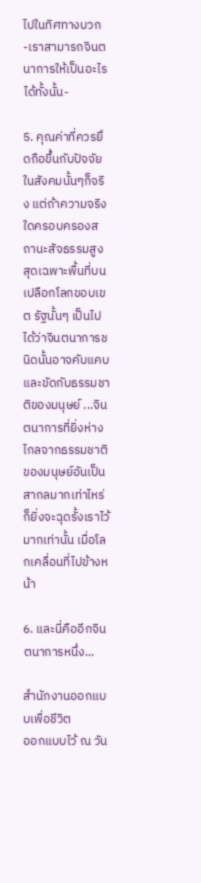ไปในทิศทางบวก -เราสามารถจินตนาการให้เป็นอะไรได้ทั้งนั้น-

5. คุณค่าที่ควรยึดถือขึ้นกับปัจจัยในสังคมนั้นๆก็จริง แต่ถ้าความจริงใดครอบครองสถานะสัจธรรมสูงสุดเฉพาะพื้นที่บนเปลือกโลกขอบเขต รัฐนั้นๆ เป็นไปได้ว่าจินตนาการชนิดนั้นอาจคับแคบและขัดกับธรรมชาติของมนุษย์ ...จินตนาการที่ยิ่งห่างไกลจากธรรมชาติของมนุษย์อันเป็นสากลมากเท่าไหร่ ก็ยิ่งจะฉุดรั้งเราไว้มากเท่านั้น เมื่อโลกเคลื่อนที่ไปข้างหน้า

6. และนี่คืออีกจินตนาการหนึ่ง...

สำนักงานออกแบบเพื่อชีวิต
ออกแบบไว้ ณ วัน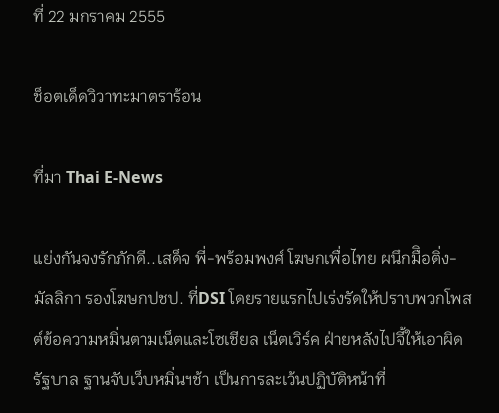ที่ 22 มกราคม 2555

ช็อตเด็ดวิวาทะมาตราร้อน

ที่มา Thai E-News

แย่งกันจงรักภักดี..เสด็จ พี่-พร้อมพงศ์ โฆษกเพื่อไทย ผนึกมืิอติ่ง-มัลลิกา รองโฆษกปชป. ที่DSI โดยรายแรกไปเร่งรัดให้ปราบพวกโพสต์ข้อความหมิ่นตามเน็ตและโซเชียล เน็ตเวิร์ค ฝ่ายหลังไปจี้ให้เอาผิดรัฐบาล ฐานจับเว็บหมิ่นฯช้า เป็นการละเว้นปฏิบัติหน้าที่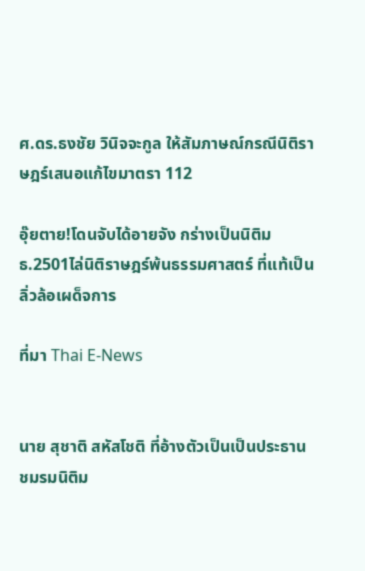ศ.ดร.ธงชัย วินิจจะกูล ให้สัมภาษณ์กรณีนิติราษฎร์เสนอแก้ไขมาตรา 112

อุ๊ยตาย!โดนจับได้อายจัง กร่างเป็นนิติมธ.2501ไล่นิติราษฎร์พ้นธรรมศาสตร์ ที่แท้เป็นลิ่วล้อเผด็จการ

ที่มา Thai E-News


นาย สุชาติ สหัสโชติ ที่อ้างตัวเป็นเป็นประธานชมรมนิติม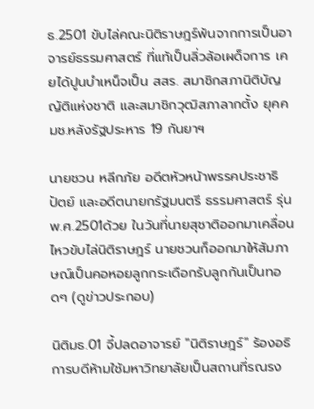ธ.2501 ขับไล่คณะนิติราษฎร์พ้นจากการเป็นอาจารย์ธรรมศาสตร์ ที่แท้เป็นลิ่วล้อเผด็จการ เคยได้ปูนบำเหน็จเป็น สสร. สมาชิกสภานิติบัญญัติแห่งชาติ และสมาชิกวุฒิสภาลากตั้ง ยุคคมช.หลังรัฐประหาร 19 กันยาฯ

นายชวน หลีกภัย อดีตหัวหน้าพรรคประชาธิปัตย์ และอดีตนายกรัฐมนตรี ธรรมศาสตร์ รุ่นพ.ศ.2501ด้วย ในวันที่นายสุชาติออกมาเคลื่อนไหวขับไล่นิติราษฎร์ นายชวนก็ออกมาให้สัมภาษณ์เป็นคอหอยลูกกระเดือกรับลูกกันเป็นทอดๆ (ดูข่าวประกอบ)

นิติมธ.01 จี้ปลดอาจารย์ "นิติราษฎร์" ร้องอธิการบดีห้ามใช้มหาวิทยาลัยเป็นสถานที่รณรง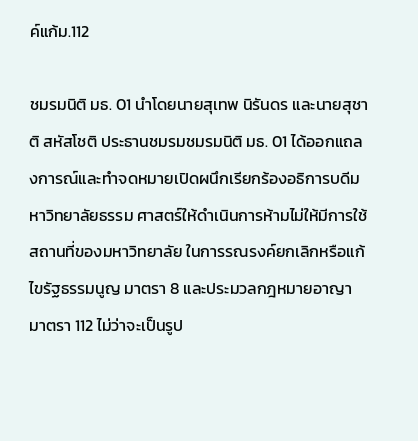ค์แก้ม.112

ชมรมนิติ มธ. 01 นำโดยนายสุเทพ นิรันดร และนายสุชาติ สหัสโชติ ประธานชมรมชมรมนิติ มธ. 01 ได้ออกแถลงการณ์และทำจดหมายเปิดผนึกเรียกร้องอธิการบดีมหาวิทยาลัยธรรม ศาสตร์ให้ดำเนินการห้ามไม่ให้มีการใช้สถานที่ของมหาวิทยาลัย ในการรณรงค์ยกเลิกหรือแก้ไขรัฐธรรมนูญ มาตรา 8 และประมวลกฎหมายอาญา มาตรา 112 ไม่ว่าจะเป็นรูป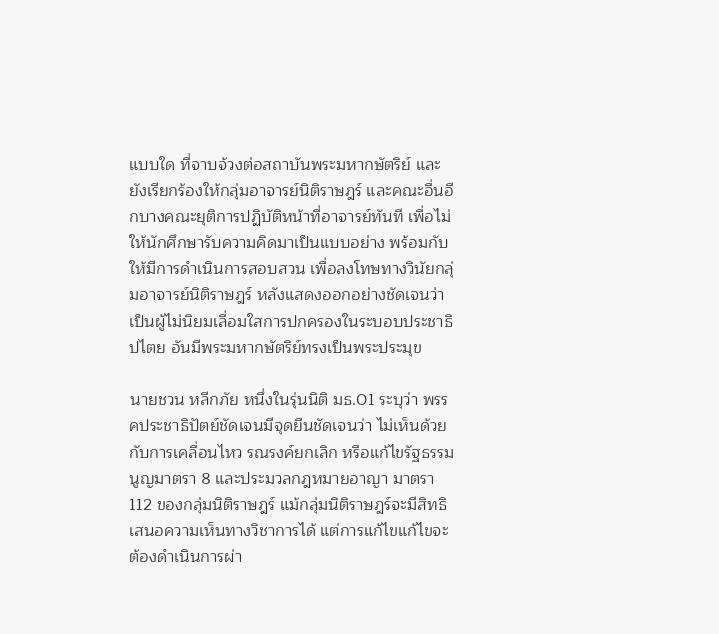แบบใด ที่จาบจ้วงต่อสถาบันพระมหากษัตริย์ และยังเรียกร้องให้กลุ่มอาจารย์นิติราษฎร์ และคณะอื่นอีกบางคณะยุติการปฏิบัติหน้าที่อาจารย์ทันที เพื่อไม่ให้นักศึกษารับความคิดมาเป็นแบบอย่าง พร้อมกับให้มีการดำเนินการสอบสวน เพื่อลงโทษทางวินัยกลุ่มอาจารย์นิติราษฎร์ หลังแสดงออกอย่างชัดเจนว่า เป็นผู้ไม่นิยมเลื่อมใสการปกครองในระบอบประชาธิปไตย อันมีพระมหากษัตริย์ทรงเป็นพระประมุข

นายชวน หลีกภัย หนึ่งในรุ่นนิติ มธ.01 ระบุว่า พรรคประชาธิปัตย์ชัดเจนมีจุดยืนชัดเจนว่า ไม่เห็นด้วยกับการเคลื่อนไหว รณรงค์ยกเลิก หรือแก้ไขรัฐธรรมนูญมาตรา 8 และประมวลกฎหมายอาญา มาตรา112 ของกลุ่มนิติราษฎร์ แม้กลุ่มนิติราษฎร์จะมีสิทธิเสนอความเห็นทางวิชาการได้ แต่การแก้ไขแก้ไขจะต้องดำเนินการผ่า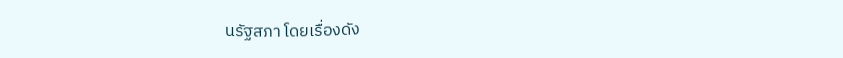นรัฐสภา โดยเรื่องดัง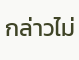กล่าวไม่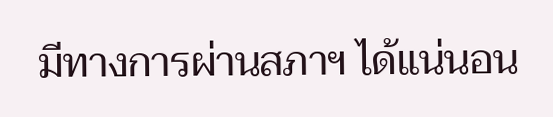มีทางการผ่านสภาฯ ได้แน่นอน